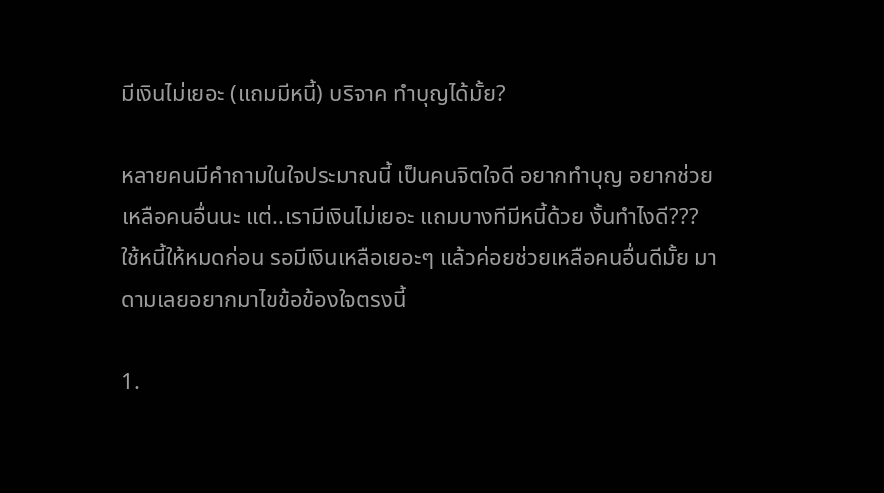มีเงินไม่เยอะ (แถมมีหนี้) บริจาค ทำบุญได้มั้ย?

หลายคนมีคำถามในใจประมาณนี้ เป็นคนจิตใจดี อยากทำบุญ อยากช่วยเหลือคนอื่นนะ แต่..เรามีเงินไม่เยอะ แถมบางทีมีหนี้ด้วย งั้นทำไงดี??? ใช้หนี้ให้หมดก่อน รอมีเงินเหลือเยอะๆ แล้วค่อยช่วยเหลือคนอื่นดีมั้ย มาดามเลยอยากมาไขข้อข้องใจตรงนี้

1.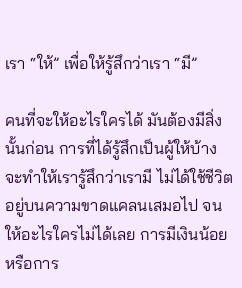เรา “ให้” เพื่อให้รู้สึกว่าเรา “มี”

คนที่จะให้อะไรใครได้ มันต้องมีสิ่งนั้นก่อน การที่ได้รู้สึกเป็นผู้ให้บ้าง จะทำให้เรารู้สึกว่าเรามี ไม่ได้ใช้ชีวิตอยู่บนความขาดแคลนเสมอไป จนให้อะไรใครไม่ได้เลย การมีเงินน้อยหรือการ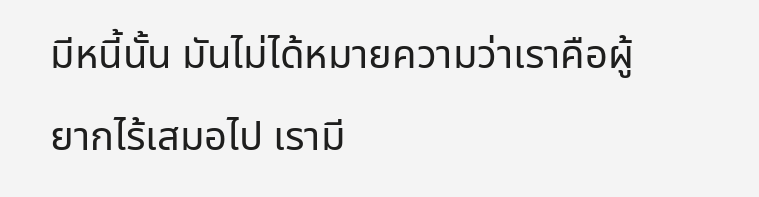มีหนี้นั้น มันไม่ได้หมายความว่าเราคือผู้ยากไร้เสมอไป เรามี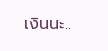เงินนะ..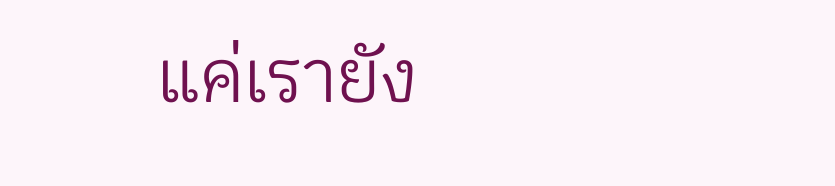แค่เรายัง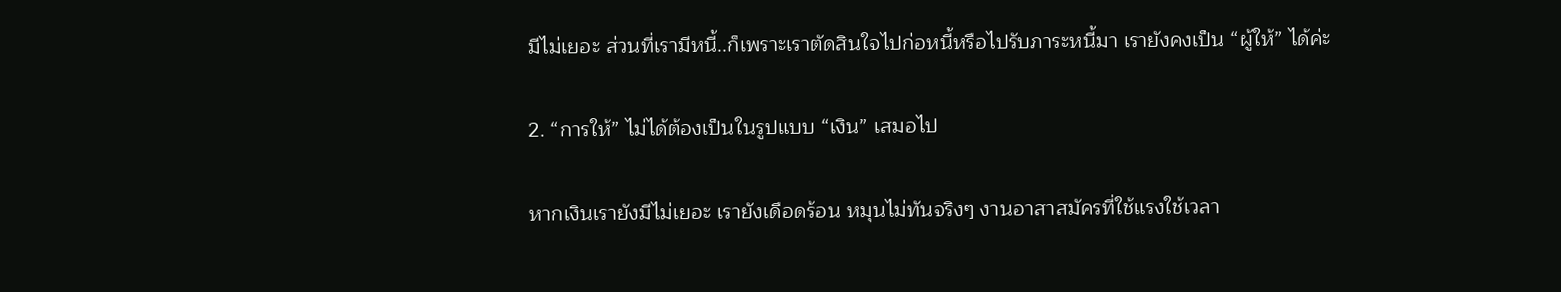มีไม่เยอะ ส่วนที่เรามีหนี้..ก็เพราะเราตัดสินใจไปก่อหนี้หรือไปรับภาระหนี้มา เรายังคงเป็น “ผู้ให้” ได้ค่ะ

2. “การให้” ไม่ได้ต้องเป็นในรูปแบบ “เงิน” เสมอไป

หากเงินเรายังมีไม่เยอะ เรายังเดือดร้อน หมุนไม่ทันจริงๆ งานอาสาสมัครที่ใช้แรงใช้เวลา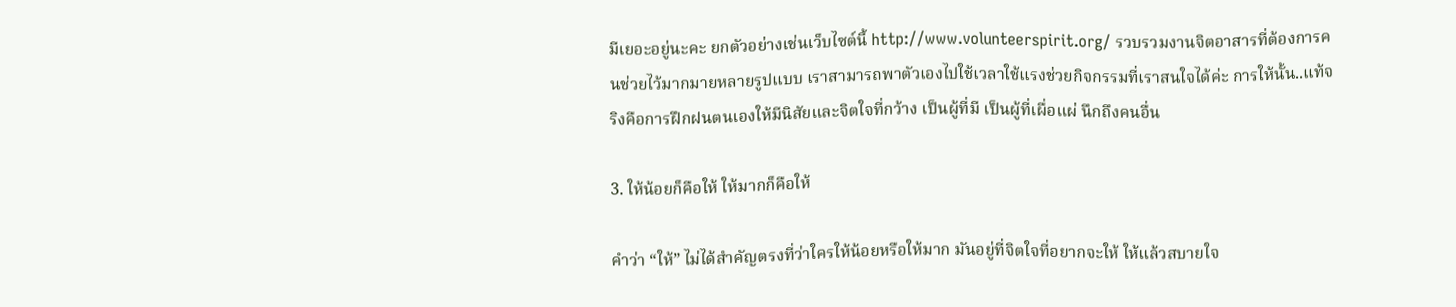มีเยอะอยู่นะคะ ยกตัวอย่างเช่นเว็บไซต์นี้ http://www.volunteerspirit.org/ รวบรวมงานจิตอาสารที่ต้องการคนช่วยไว้มากมายหลายรูปแบบ เราสามารถพาตัวเองไปใช้เวลาใช้แรงช่วยกิจกรรมที่เราสนใจได้ค่ะ การให้นั้น..แท้จริงคือการฝึกฝนตนเองให้มีนิสัยและจิตใจที่กว้าง เป็นผู้ที่มี เป็นผู้ที่เผื่อแผ่ นึกถึงคนอื่น

3. ให้น้อยก็คือให้ ให้มากก็คือให้

คำว่า “ให้” ไม่ได้สำคัญตรงที่ว่าใครให้น้อยหรือให้มาก มันอยู่ที่จิตใจที่อยากจะให้ ให้แล้วสบายใจ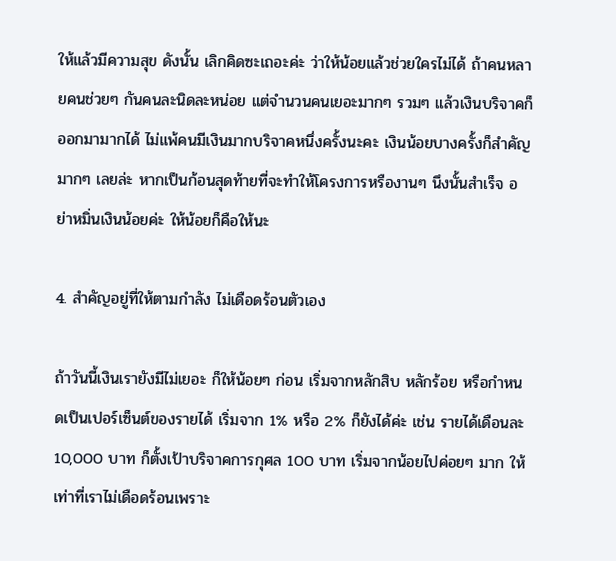ให้แล้วมีความสุข ดังนั้น เลิกคิดซะเถอะค่ะ ว่าให้น้อยแล้วช่วยใครไม่ได้ ถ้าคนหลายคนช่วยๆ กันคนละนิดละหน่อย แต่จำนวนคนเยอะมากๆ รวมๆ แล้วเงินบริจาคก็ออกมามากได้ ไม่แพ้คนมีเงินมากบริจาคหนึ่งครั้งนะคะ เงินน้อยบางครั้งก็สำคัญมากๆ เลยล่ะ หากเป็นก้อนสุดท้ายที่จะทำให้โครงการหรืองานๆ นึงนั้นสำเร็จ อย่าหมิ่นเงินน้อยค่ะ ให้น้อยก็คือให้นะ

4. สำคัญอยู่ที่ให้ตามกำลัง ไม่เดือดร้อนตัวเอง

ถ้าวันนี้เงินเรายังมีไม่เยอะ ก็ให้น้อยๆ ก่อน เริ่มจากหลักสิบ หลักร้อย หรือกำหนดเป็นเปอร์เซ็นต์ของรายได้ เริ่มจาก 1% หรือ 2% ก็ยังได้ค่ะ เช่น รายได้เดือนละ 10,000 บาท ก็ตั้งเป้าบริจาคการกุศล 100 บาท เริ่มจากน้อยไปค่อยๆ มาก ให้เท่าที่เราไม่เดือดร้อนเพราะ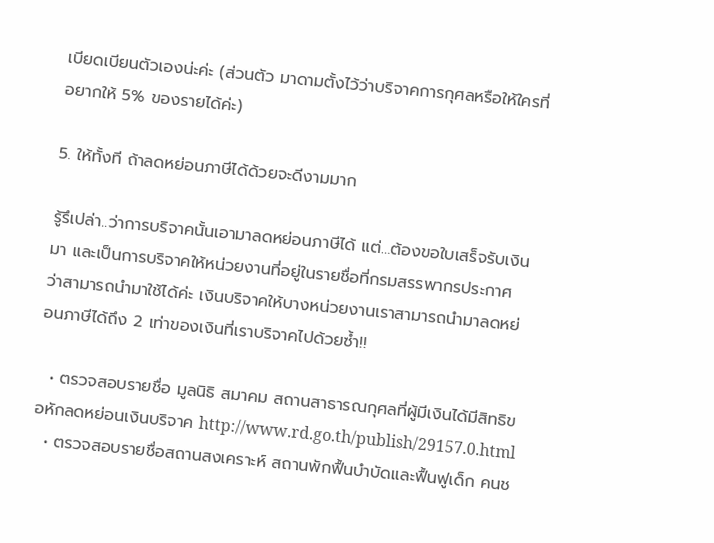เบียดเบียนตัวเองน่ะค่ะ (ส่วนตัว มาดามตั้งไว้ว่าบริจาคการกุศลหรือให้ใครที่อยากให้ 5% ของรายได้ค่ะ)

5. ให้ทั้งที ถ้าลดหย่อนภาษีได้ด้วยจะดีงามมาก

รู้รึเปล่า..ว่าการบริจาคนั้นเอามาลดหย่อนภาษีได้ แต่…ต้องขอใบเสร็จรับเงินมา และเป็นการบริจาคให้หน่วยงานที่อยู่ในรายชื่อที่กรมสรรพากรประกาศ ว่าสามารถนำมาใช้ได้ค่ะ เงินบริจาคให้บางหน่วยงานเราสามารถนำมาลดหย่อนภาษีได้ถึง 2 เท่าของเงินที่เราบริจาคไปด้วยซ้ำ!!

  • ตรวจสอบรายชื่อ มูลนิธิ สมาคม สถานสาธารณกุศลที่ผู้มีเงินได้มีสิทธิขอหักลดหย่อนเงินบริจาค http://www.rd.go.th/publish/29157.0.html
  • ตรวจสอบรายชื่อสถานสงเคราะห์ สถานพักฟื้นบำบัดและฟื้นฟูเด็ก คนช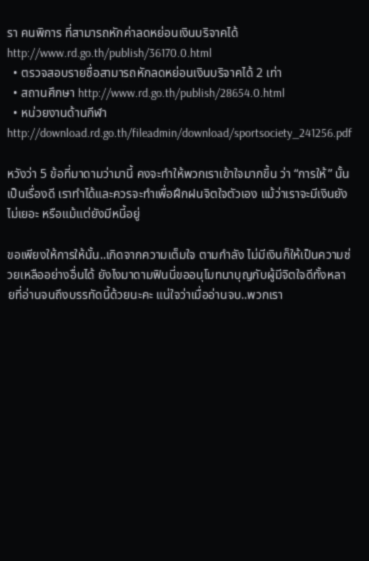รา คนพิการ ที่สามารถหักค่าลดหย่อนเงินบริจาคได้ http://www.rd.go.th/publish/36170.0.html
  • ตรวจสอบรายชื่อสามารถหักลดหย่อนเงินบริจาคได้ 2 เท่า
  • สถานศึกษา http://www.rd.go.th/publish/28654.0.html
  • หน่วยงานด้านกีฬา http://download.rd.go.th/fileadmin/download/sportsociety_241256.pdf

หวังว่า 5 ข้อที่มาดามว่ามานี้ คงจะทำให้พวกเราเข้าใจมากขึ้น ว่า “การให้” นั้นเป็นเรื่องดี เราทำได้และควรจะทำเพื่อฝึกฝนจิตใจตัวเอง แม้ว่าเราจะมีเงินยังไม่เยอะ หรือแม้แต่ยังมีหนี้อยู่

ขอเพียงให้การให้นั้น..เกิดจากความเต็มใจ ตามกำลัง ไม่มีเงินก็ให้เป็นความช่วยเหลืออย่างอื่นได้ ยังไงมาดามฟินนี่ขออนุโมทนาบุญกับผู้มีจิตใจดีทั้งหลายที่อ่านจนถึงบรรทัดนี้ด้วยนะคะ แน่ใจว่าเมื่ออ่านจบ..พวกเรา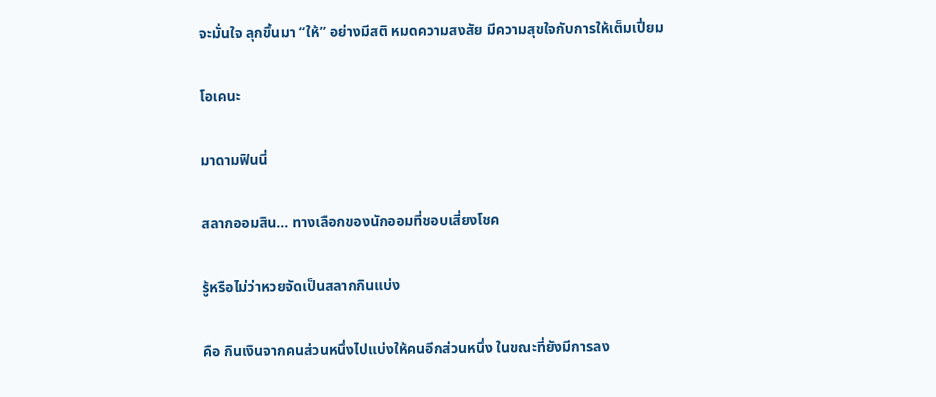จะมั่นใจ ลุกขึ้นมา “ให้” อย่างมีสติ หมดความสงสัย มีความสุขใจกับการให้เต็มเปี่ยม

โอเคนะ

มาดามฟินนี่

สลากออมสิน… ทางเลือกของนักออมที่ชอบเสี่ยงโชค

รู้หรือไม่ว่าหวยจัดเป็นสลากกินแบ่ง

คือ กินเงินจากคนส่วนหนึ่งไปแบ่งให้คนอีกส่วนหนึ่ง ในขณะที่ยังมีการลง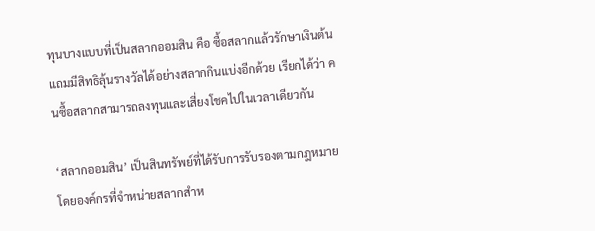ทุนบางแบบที่เป็นสลากออมสิน คือ ซื้อสลากแล้วรักษาเงินต้น แถมมีสิทธิลุ้นรางวัลได้อย่างสลากกินแบ่งอีกด้วย เรียกได้ว่า คนซื้อสลากสามารถลงทุนและเสี่ยงโชคไปในเวลาเดียวกัน

‘สลากออมสิน’ เป็นสินทรัพย์ที่ได้รับการรับรองตามกฎหมาย โดยองค์กรที่จำหน่ายสลากสำห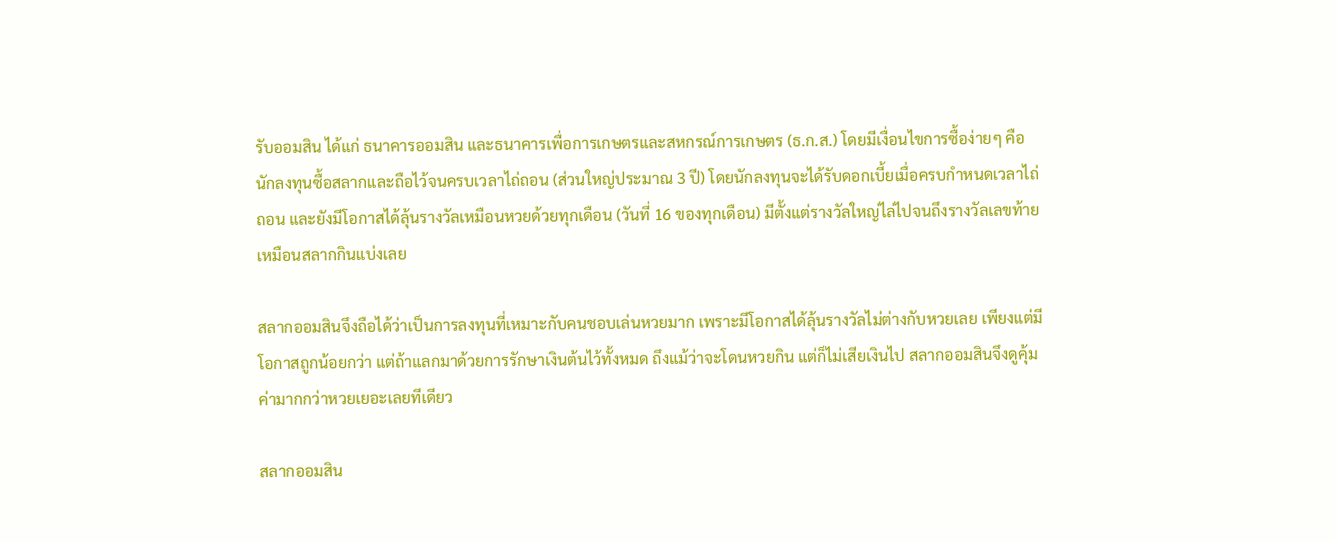รับออมสิน ได้แก่ ธนาคารออมสิน และธนาคารเพื่อการเกษตรและสหกรณ์การเกษตร (ธ.ก.ส.) โดยมีเงื่อนไขการซื้อง่ายๆ คือ นักลงทุนซื้อสลากและถือไว้จนครบเวลาไถ่ถอน (ส่วนใหญ่ประมาณ 3 ปี) โดยนักลงทุนจะได้รับดอกเบี้ยเมื่อครบกำหนดเวลาไถ่ถอน และยังมีโอกาสได้ลุ้นรางวัลเหมือนหวยด้วยทุกเดือน (วันที่ 16 ของทุกเดือน) มีตั้งแต่รางวัลใหญ่ไล่ไปจนถึงรางวัลเลขท้ายเหมือนสลากกินแบ่งเลย

สลากออมสินจึงถือได้ว่าเป็นการลงทุนที่เหมาะกับคนชอบเล่นหวยมาก เพราะมีโอกาสได้ลุ้นรางวัลไม่ต่างกับหวยเลย เพียงแต่มีโอกาสถูกน้อยกว่า แต่ถ้าแลกมาด้วยการรักษาเงินต้นไว้ทั้งหมด ถึงแม้ว่าจะโดนหวยกิน แต่ก็ไม่เสียเงินไป สลากออมสินจึงดูคุ้มค่ามากกว่าหวยเยอะเลยทีเดียว

สลากออมสิน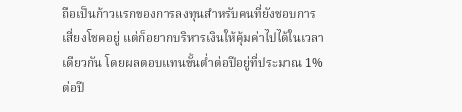ถือเป็นก้าวแรกของการลงทุนสำหรับคนที่ยังชอบการเสี่ยงโชคอยู่ แต่ก็อยากบริหารเงินให้คุ้มค่าไปได้ในเวลาเดียวกัน โดยผลตอบแทนขั้นต่ำต่อปีอยู่ที่ประมาณ 1% ต่อปี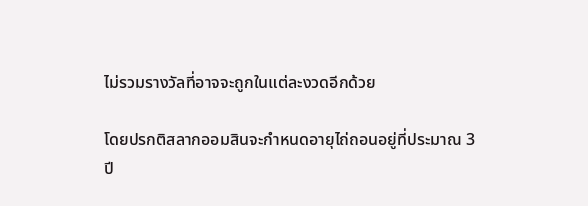ไม่รวมรางวัลที่อาจจะถูกในแต่ละงวดอีกด้วย

โดยปรกติสลากออมสินจะกำหนดอายุไถ่ถอนอยู่ที่ประมาณ 3 ปี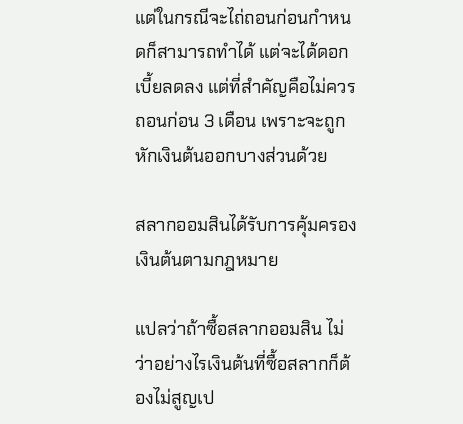แต่ในกรณีจะไถ่ถอนก่อนกำหนดก็สามารถทำได้ แต่จะได้ดอกเบี้ยลดลง แต่ที่สำคัญคือไม่ควรถอนก่อน 3 เดือน เพราะจะถูกหักเงินต้นออกบางส่วนด้วย

สลากออมสินได้รับการคุ้มครองเงินต้นตามกฎหมาย

แปลว่าถ้าซื้อสลากออมสิน ไม่ว่าอย่างไรเงินต้นที่ซื้อสลากก็ต้องไม่สูญเป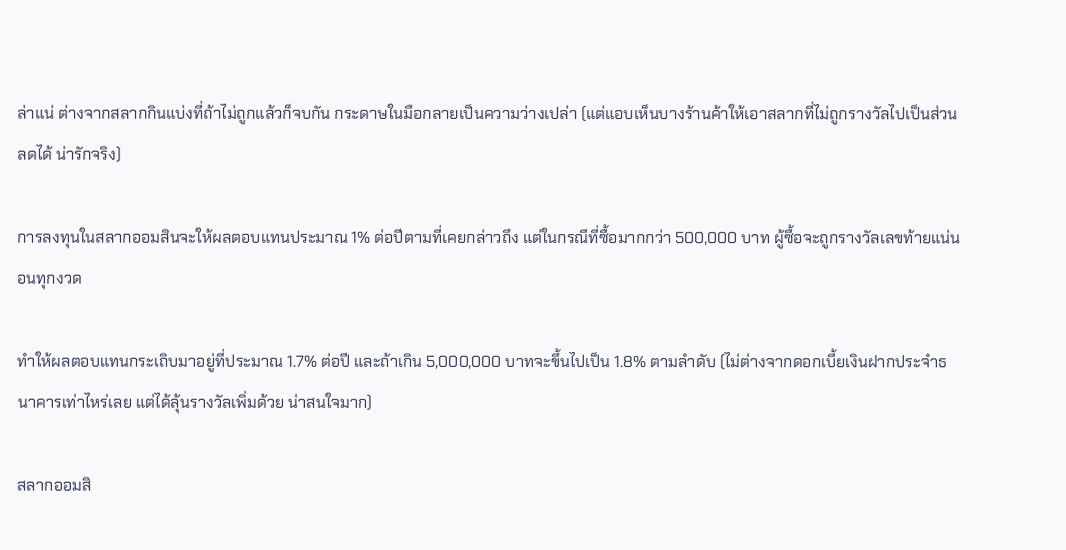ล่าแน่ ต่างจากสลากกินแบ่งที่ถ้าไม่ถูกแล้วก็จบกัน กระดาษในมือกลายเป็นความว่างเปล่า (แต่แอบเห็นบางร้านค้าให้เอาสลากที่ไม่ถูกรางวัลไปเป็นส่วนลดได้ น่ารักจริง)

การลงทุนในสลากออมสินจะให้ผลตอบแทนประมาณ 1% ต่อปีตามที่เคยกล่าวถึง แต่ในกรณีที่ซื้อมากกว่า 500,000 บาท ผู้ซื้อจะถูกรางวัลเลขท้ายแน่นอนทุกงวด

ทำให้ผลตอบแทนกระเถิบมาอยู่ที่ประมาณ 1.7% ต่อปี และถ้าเกิน 5,000,000 บาทจะขึ้นไปเป็น 1.8% ตามลำดับ (ไม่ต่างจากดอกเบี้ยเงินฝากประจำธนาคารเท่าไหร่เลย แต่ได้ลุ้นรางวัลเพิ่มด้วย น่าสนใจมาก)

สลากออมสิ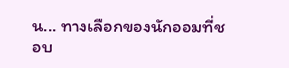น... ทางเลือกของนักออมที่ชอบ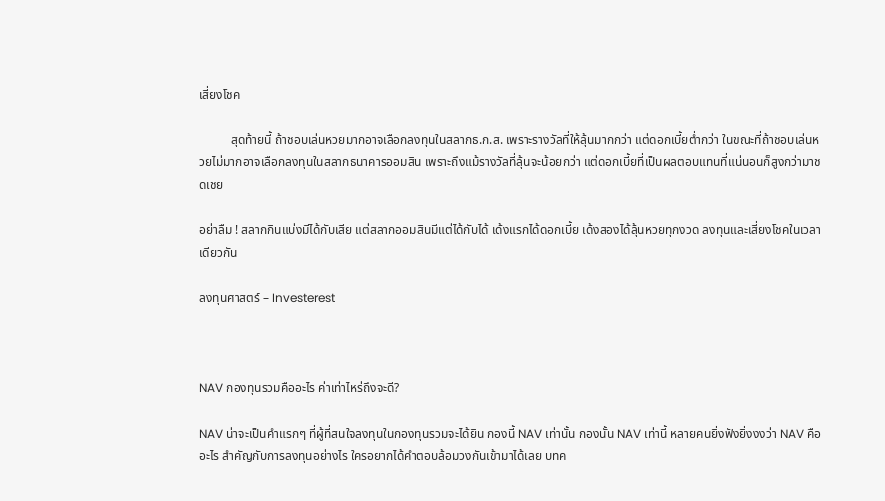เสี่ยงโชค

          สุดท้ายนี้ ถ้าชอบเล่นหวยมากอาจเลือกลงทุนในสลากธ.ก.ส. เพราะรางวัลที่ให้ลุ้นมากกว่า แต่ดอกเบี้ยต่ำกว่า ในขณะที่ถ้าชอบเล่นหวยไม่มากอาจเลือกลงทุนในสลากธนาคารออมสิน เพราะถึงแม้รางวัลที่ลุ้นจะน้อยกว่า แต่ดอกเบี้ยที่เป็นผลตอบแทนที่แน่นอนก็สูงกว่ามาชดเชย

อย่าลืม ! สลากกินแบ่งมีได้กับเสีย แต่สลากออมสินมีแต่ได้กับได้ เด้งแรกได้ดอกเบี้ย เด้งสองได้ลุ้นหวยทุกงวด ลงทุนและเสี่ยงโชคในเวลาเดียวกัน

ลงทุนศาสตร์ – Investerest



NAV กองทุนรวมคืออะไร ค่าเท่าไหร่ถึงจะดี?

NAV น่าจะเป็นคำแรกๆ ที่ผู้ที่สนใจลงทุนในกองทุนรวมจะได้ยิน กองนี้ NAV เท่านั้น กองนั้น NAV เท่านี้ หลายคนยิ่งฟังยิ่งงงว่า NAV คืออะไร สำคัญกับการลงทุนอย่างไร ใครอยากได้คำตอบล้อมวงกันเข้ามาได้เลย บทค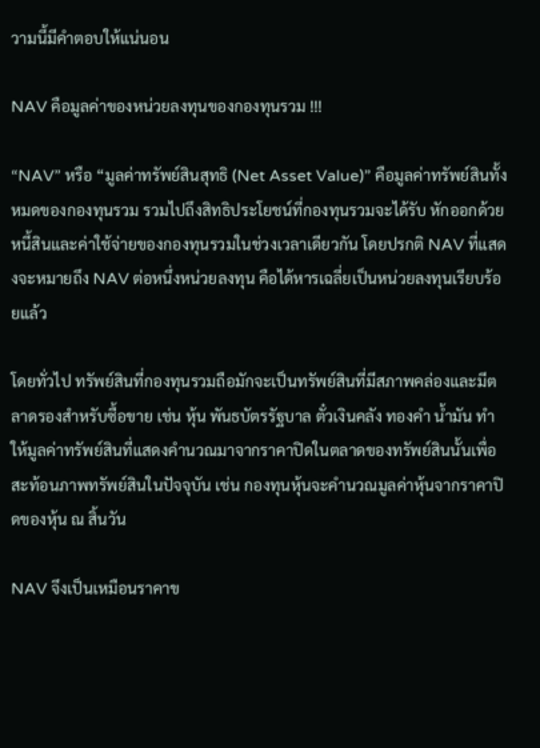วามนี้มีคำตอบให้แน่นอน

NAV คือมูลค่าของหน่วยลงทุนของกองทุนรวม !!!

“NAV” หรือ “มูลค่าทรัพย์สินสุทธิ (Net Asset Value)” คือมูลค่าทรัพย์สินทั้งหมดของกองทุนรวม รวมไปถึงสิทธิประโยชน์ที่กองทุนรวมจะได้รับ หักออกด้วยหนี้สินและค่าใช้จ่ายของกองทุนรวมในช่วงเวลาเดียวกัน โดยปรกติ NAV ที่แสดงจะหมายถึง NAV ต่อหนึ่งหน่วยลงทุน คือได้หารเฉลี่ยเป็นหน่วยลงทุนเรียบร้อยแล้ว

โดยทั่วไป ทรัพย์สินที่กองทุนรวมถือมักจะเป็นทรัพย์สินที่มีสภาพคล่องและมีตลาดรองสำหรับซื้อขาย เช่น หุ้น พันธบัตรรัฐบาล ตั๋วเงินคลัง ทองคำ น้ำมัน ทำให้มูลค่าทรัพย์สินที่แสดงคำนวณมาจากราคาปิดในตลาดของทรัพย์สินนั้นเพื่อสะท้อนภาพทรัพย์สินในปัจจุบัน เช่น กองทุนหุ้นจะคำนวณมูลค่าหุ้นจากราคาปิดของหุ้น ณ สิ้นวัน

NAV จึงเป็นเหมือนราคาข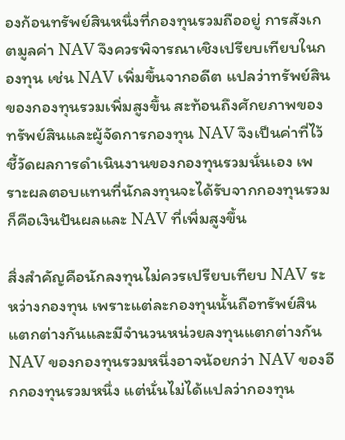องก้อนทรัพย์สินหนึ่งที่กองทุนรวมถืออยู่ การสังเกตมูลค่า NAV จึงควรพิจารณาเชิงเปรียบเทียบในกองทุน เช่น NAV เพิ่มขึ้นจากอดีต แปลว่าทรัพย์สินของกองทุนรวมเพิ่มสูงขึ้น สะท้อนถึงศักยภาพของทรัพย์สินและผู้จัดการกองทุน NAV จึงเป็นค่าที่ไว้ชี้วัดผลการดำเนินงานของกองทุนรวมนั่นเอง เพราะผลตอบแทนที่นักลงทุนจะได้รับจากกองทุนรวมก็คือเงินปันผลและ NAV ที่เพิ่มสูงขึ้น

สิ่งสำคัญคือนักลงทุนไม่ควรเปรียบเทียบ NAV ระหว่างกองทุน เพราะแต่ละกองทุนนั้นถือทรัพย์สินแตกต่างกันและมีจำนวนหน่วยลงทุนแตกต่างกัน NAV ของกองทุนรวมหนึ่งอาจน้อยกว่า NAV ของอีกกองทุนรวมหนึ่ง แต่นั่นไม่ได้แปลว่ากองทุน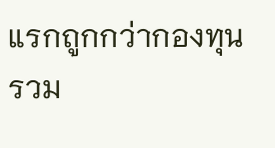แรกถูกกว่ากองทุนรวม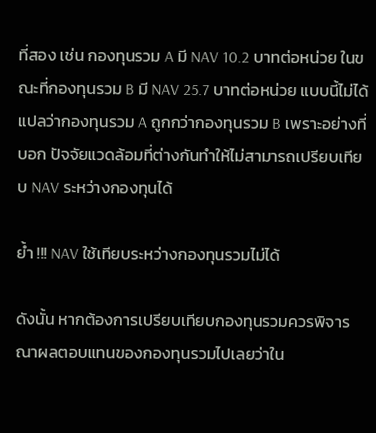ที่สอง เช่น กองทุนรวม A มี NAV 10.2 บาทต่อหน่วย ในขณะที่กองทุนรวม B มี NAV 25.7 บาทต่อหน่วย แบบนี้ไม่ได้แปลว่ากองทุนรวม A ถูกกว่ากองทุนรวม B เพราะอย่างที่บอก ปัจจัยแวดล้อมที่ต่างกันทำให้ไม่สามารถเปรียบเทียบ NAV ระหว่างกองทุนได้

ย้ำ !!! NAV ใช้เทียบระหว่างกองทุนรวมไม่ได้

ดังนั้น หากต้องการเปรียบเทียบกองทุนรวมควรพิจารณาผลตอบแทนของกองทุนรวมไปเลยว่าใน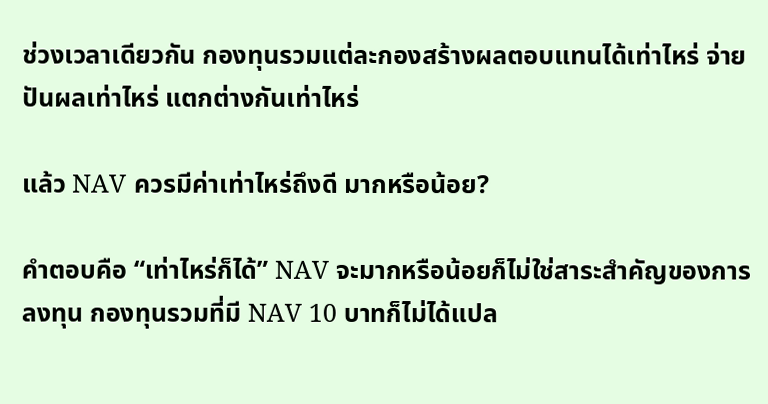ช่วงเวลาเดียวกัน กองทุนรวมแต่ละกองสร้างผลตอบแทนได้เท่าไหร่ จ่ายปันผลเท่าไหร่ แตกต่างกันเท่าไหร่

แล้ว NAV ควรมีค่าเท่าไหร่ถึงดี มากหรือน้อย?

คำตอบคือ “เท่าไหร่ก็ได้” NAV จะมากหรือน้อยก็ไม่ใช่สาระสำคัญของการลงทุน กองทุนรวมที่มี NAV 10 บาทก็ไม่ได้แปล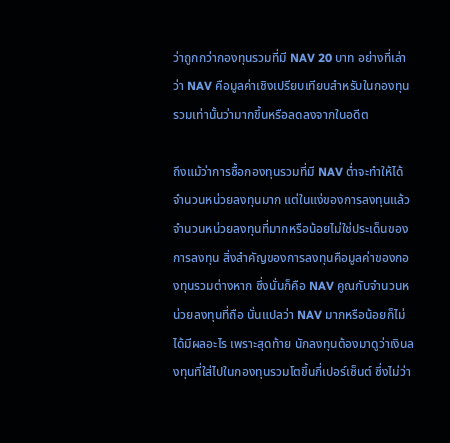ว่าถูกกว่ากองทุนรวมที่มี NAV 20 บาท อย่างที่เล่าว่า NAV คือมูลค่าเชิงเปรียบเทียบสำหรับในกองทุนรวมเท่านั้นว่ามากขึ้นหรือลดลงจากในอดีต

ถึงแม้ว่าการซื้อกองทุนรวมที่มี NAV ต่ำจะทำให้ได้จำนวนหน่วยลงทุนมาก แต่ในแง่ของการลงทุนแล้ว จำนวนหน่วยลงทุนที่มากหรือน้อยไม่ใช่ประเด็นของการลงทุน สิ่งสำคัญของการลงทุนคือมูลค่าของกองทุนรวมต่างหาก ซึ่งนั่นก็คือ NAV คูณกับจำนวนหน่วยลงทุนที่ถือ นั่นแปลว่า NAV มากหรือน้อยก็ไม่ได้มีผลอะไร เพราะสุดท้าย นักลงทุนต้องมาดูว่าเงินลงทุนที่ใส่ไปในกองทุนรวมโตขึ้นกี่เปอร์เซ็นต์ ซึ่งไม่ว่า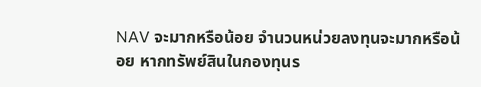NAV จะมากหรือน้อย จำนวนหน่วยลงทุนจะมากหรือน้อย หากทรัพย์สินในกองทุนร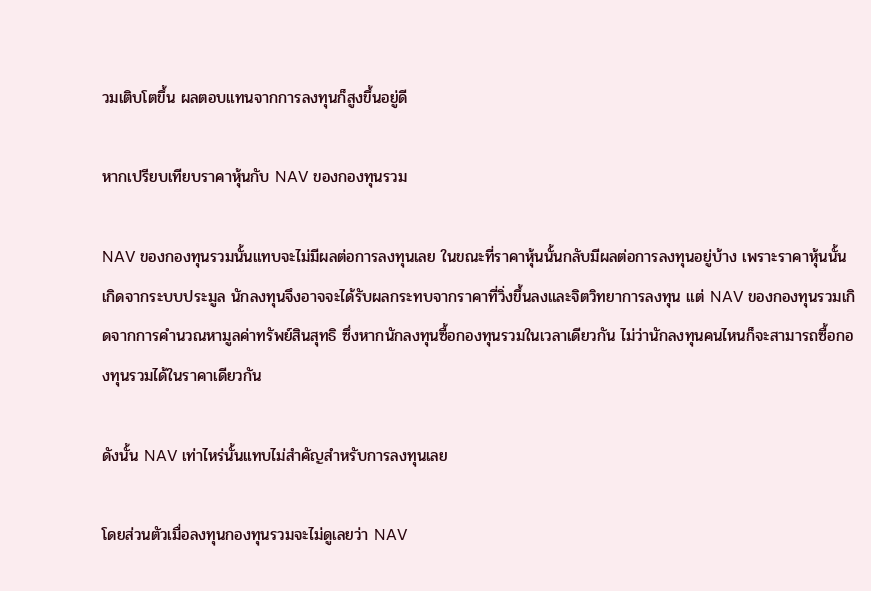วมเติบโตขึ้น ผลตอบแทนจากการลงทุนก็สูงขึ้นอยู่ดี

หากเปรียบเทียบราคาหุ้นกับ NAV ของกองทุนรวม

NAV ของกองทุนรวมนั้นแทบจะไม่มีผลต่อการลงทุนเลย ในขณะที่ราคาหุ้นนั้นกลับมีผลต่อการลงทุนอยู่บ้าง เพราะราคาหุ้นนั้นเกิดจากระบบประมูล นักลงทุนจึงอาจจะได้รับผลกระทบจากราคาที่วิ่งขึ้นลงและจิตวิทยาการลงทุน แต่ NAV ของกองทุนรวมเกิดจากการคำนวณหามูลค่าทรัพย์สินสุทธิ ซึ่งหากนักลงทุนซื้อกองทุนรวมในเวลาเดียวกัน ไม่ว่านักลงทุนคนไหนก็จะสามารถซื้อกองทุนรวมได้ในราคาเดียวกัน

ดังนั้น NAV เท่าไหร่นั้นแทบไม่สำคัญสำหรับการลงทุนเลย

โดยส่วนตัวเมื่อลงทุนกองทุนรวมจะไม่ดูเลยว่า NAV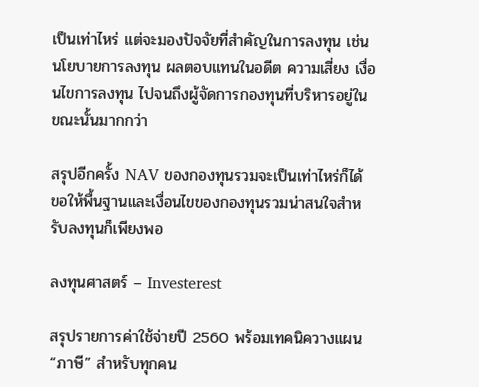เป็นเท่าไหร่ แต่จะมองปัจจัยที่สำคัญในการลงทุน เช่น นโยบายการลงทุน ผลตอบแทนในอดีต ความเสี่ยง เงื่อนไขการลงทุน ไปจนถึงผู้จัดการกองทุนที่บริหารอยู่ในขณะนั้นมากกว่า

สรุปอีกครั้ง NAV ของกองทุนรวมจะเป็นเท่าไหร่ก็ได้ ขอให้พื้นฐานและเงื่อนไขของกองทุนรวมน่าสนใจสำหรับลงทุนก็เพียงพอ

ลงทุนศาสตร์ – Investerest

สรุปรายการค่าใช้จ่ายปี 2560 พร้อมเทคนิควางแผน “ภาษี” สำหรับทุกคน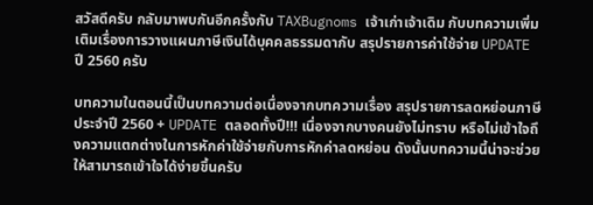สวัสดีครับ กลับมาพบกันอีกครั้งกับ TAXBugnoms เจ้าเก่าเจ้าเดิม กับบทความเพิ่มเติมเรื่องการวางแผนภาษีเงินได้บุคคลธรรมดากับ สรุปรายการค่าใช้จ่าย UPDATE ปี 2560 ครับ

บทความในตอนนี้เป็นบทความต่อเนื่องจากบทความเรื่อง สรุปรายการลดหย่อนภาษีประจำปี 2560 + UPDATE ตลอดทั้งปี!!! เนื่องจากบางคนยังไม่ทราบ หรือไม่เข้าใจถึงความแตกต่างในการหักค่าใช้จ่ายกับการหักค่าลดหย่อน ดังนั้นบทความนี้น่าจะช่วยให้สามารถเข้าใจได้ง่ายขึ้นครับ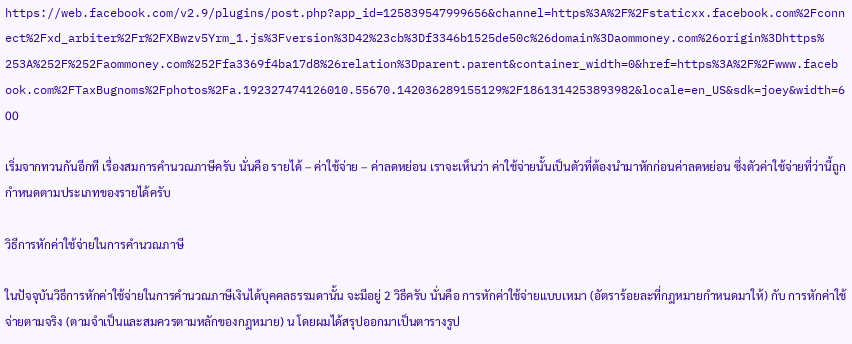https://web.facebook.com/v2.9/plugins/post.php?app_id=125839547999656&channel=https%3A%2F%2Fstaticxx.facebook.com%2Fconnect%2Fxd_arbiter%2Fr%2FXBwzv5Yrm_1.js%3Fversion%3D42%23cb%3Df3346b1525de50c%26domain%3Daommoney.com%26origin%3Dhttps%253A%252F%252Faommoney.com%252Ffa3369f4ba17d8%26relation%3Dparent.parent&container_width=0&href=https%3A%2F%2Fwww.facebook.com%2FTaxBugnoms%2Fphotos%2Fa.192327474126010.55670.142036289155129%2F1861314253893982&locale=en_US&sdk=joey&width=600

เริ่มจากทวนกันอีกที เรื่องสมการคำนวณภาษีครับ นั่นคือ รายได้ – ค่าใช้จ่าย – ค่าลดหย่อน เราจะเห็นว่า ค่าใช้จ่ายนั้นเป็นตัวที่ต้องนำมาหักก่อนค่าลดหย่อน ซึ่งตัวค่าใช้จ่ายที่ว่านี้ถูกกำหนดตามประเภทของรายได้ครับ

วิธีการหักค่าใช้จ่ายในการคำนวณภาษี

ในปัจจุบันวิธีการหักค่าใช้จ่ายในการคำนวณภาษีเงินได้บุคคลธรรมดานั้น จะมีอยู่ 2 วิธีครับ นั่นคือ การหักค่าใช้จ่ายแบบเหมา (อัตราร้อยละที่กฎหมายกำหนดมาให้) กับ การหักค่าใช้จ่ายตามจริง (ตามจำเป็นและสมควรตามหลักของกฎหมาย) น โดยผมได้สรุปออกมาเป็นตารางรูป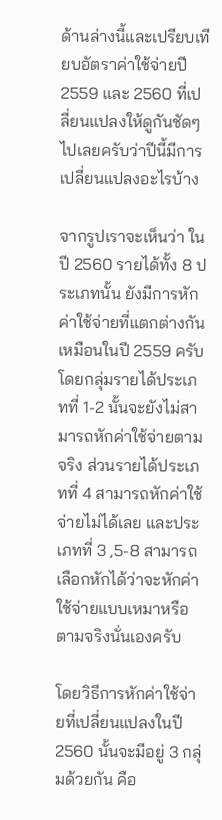ด้านล่างนี้และเปรียบเทียบอัตราค่าใช้จ่ายปี 2559 และ 2560 ที่เปลี่ยนแปลงให้ดูกันชัดๆไปเลยครับว่าปีนี้มีการเปลี่ยนแปลงอะไรบ้าง

จากรูปเราจะเห็นว่า ในปี 2560 รายได้ทั้ง 8 ประเภทนั้น ยังมีการหักค่าใช้จ่ายที่แตกต่างกันเหมือนในปี 2559 ครับ โดยกลุ่มรายได้ประเภทที่ 1-2 นั้นจะยังไม่สามารถหักค่าใช้จ่ายตามจริง ส่วนรายได้ประเภทที่ 4 สามารถหักค่าใช้จ่ายไม่ได้เลย และประเภทที่ 3 ,5-8 สามารถเลือกหักได้ว่าจะหักค่าใช้จ่ายแบบเหมาหรือตามจริงนั่นเองครับ

โดยวิธีการหักค่าใช้จ่ายที่เปลี่ยนแปลงในปี 2560 นั้นจะมีอยู่ 3 กลุ่มด้วยกัน คือ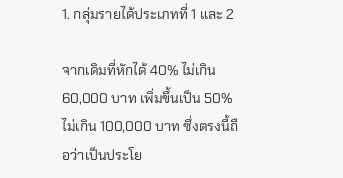1. กลุ่มรายได้ประเภทที่ 1 และ 2

จากเดิมที่หักได้ 40% ไม่เกิน 60,000 บาท เพิ่มขึ้นเป็น 50% ไม่เกิน 100,000 บาท ซึ่งตรงนี้ถือว่าเป็นประโย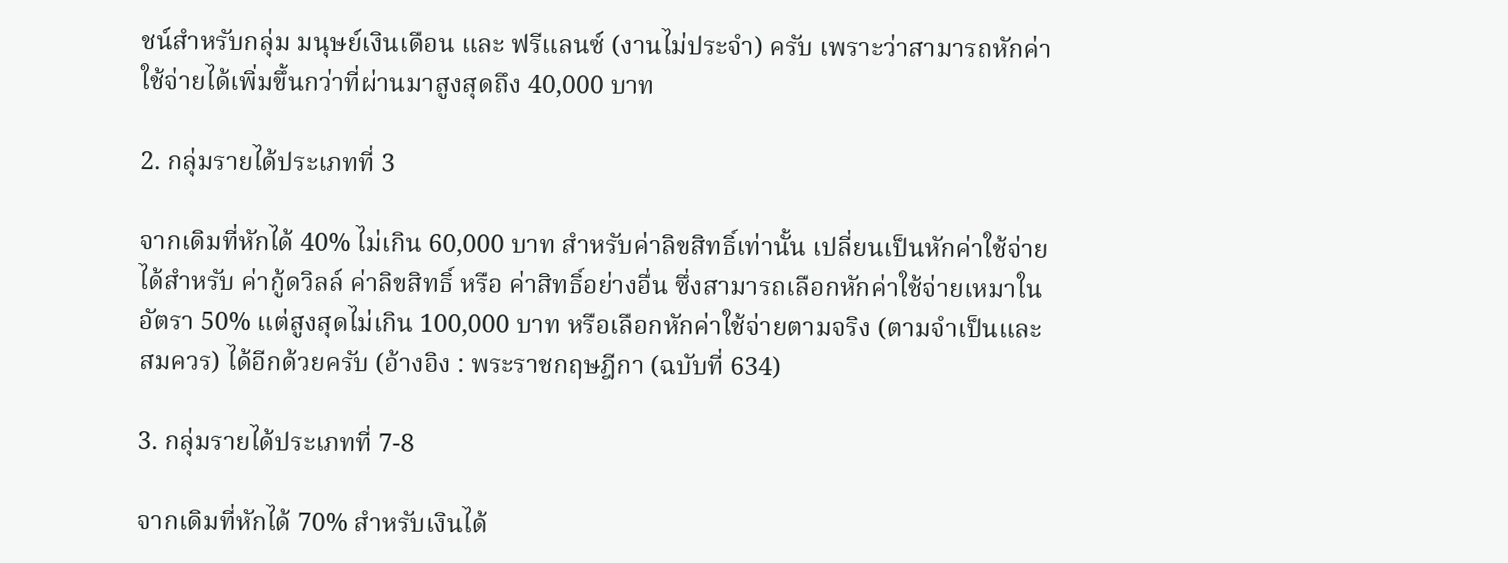ชน์สำหรับกลุ่ม มนุษย์เงินเดือน และ ฟรีแลนซ์ (งานไม่ประจำ) ครับ เพราะว่าสามารถหักค่าใช้จ่ายได้เพิ่มขึ้นกว่าที่ผ่านมาสูงสุดถึง 40,000 บาท

2. กลุ่มรายได้ประเภทที่ 3

จากเดิมที่หักได้ 40% ไม่เกิน 60,000 บาท สำหรับค่าลิขสิทธิ์เท่านั้น เปลี่ยนเป็นหักค่าใช้จ่ายได้สำหรับ ค่ากู้ดวิลล์ ค่าลิขสิทธิ์ หรือ ค่าสิทธิ์อย่างอื่น ซึ่งสามารถเลือกหักค่าใช้จ่ายเหมาในอัตรา 50% แต่สูงสุดไม่เกิน 100,000 บาท หรือเลือกหักค่าใช้จ่ายตามจริง (ตามจำเป็นและสมควร) ได้อีกด้วยครับ (อ้างอิง : พระราชกฤษฎีกา (ฉบับที่ 634)

3. กลุ่มรายได้ประเภทที่ 7-8

จากเดิมที่หักได้ 70% สำหรับเงินได้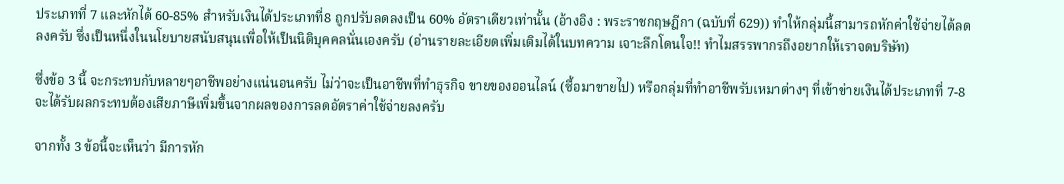ประเภทที่ 7 และหักได้ 60-85% สำหรับเงินได้ประเภทที่8 ถูกปรับลดลงเป็น 60% อัตราเดียวเท่านั้น (อ้างอิง : พระราชกฤษฎีกา (ฉบับที่ 629)) ทำให้กลุ่มนี้สามารถหักค่าใช้จ่ายได้ลดลงครับ ซึ่งเป็นหนึ่งในนโยบายสนับสนุนเพื่อให้เป็นนิติบุคคลนั่นเองครับ (อ่านรายละเอียดเพิ่มเติมได้ในบทความ เจาะลึกโดนใจ!! ทำไมสรรพากรถึงอยากให้เราจดบริษัท)

ซึ่งข้อ 3 นี้ จะกระทบกับหลายๆอาชีพอย่างแน่นอนครับ ไม่ว่าจะเป็นอาชีพที่ทำธุรกิจ ขายของออนไลน์ (ซื้อมาขายไป) หรือกลุ่มที่ทำอาชีพรับเหมาต่างๆ ที่เข้าข่ายเงินได้ประเภทที่ 7-8 จะได้รับผลกระทบต้องเสียภาษีเพิ่มขึ้นจากผลของการลดอัตราค่าใช้จ่ายลงครับ

จากทั้ง 3 ข้อนี้จะเห็นว่า มีการหัก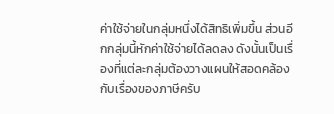ค่าใช้จ่ายในกลุ่มหนึ่งได้สิทธิเพิ่มขึ้น ส่วนอีกกลุ่มนี้หักค่าใช้จ่ายได้ลดลง ดังนั้นเป็นเรื่องที่แต่ละกลุ่มต้องวางแผนให้สอดคล้องกับเรื่องของภาษีครับ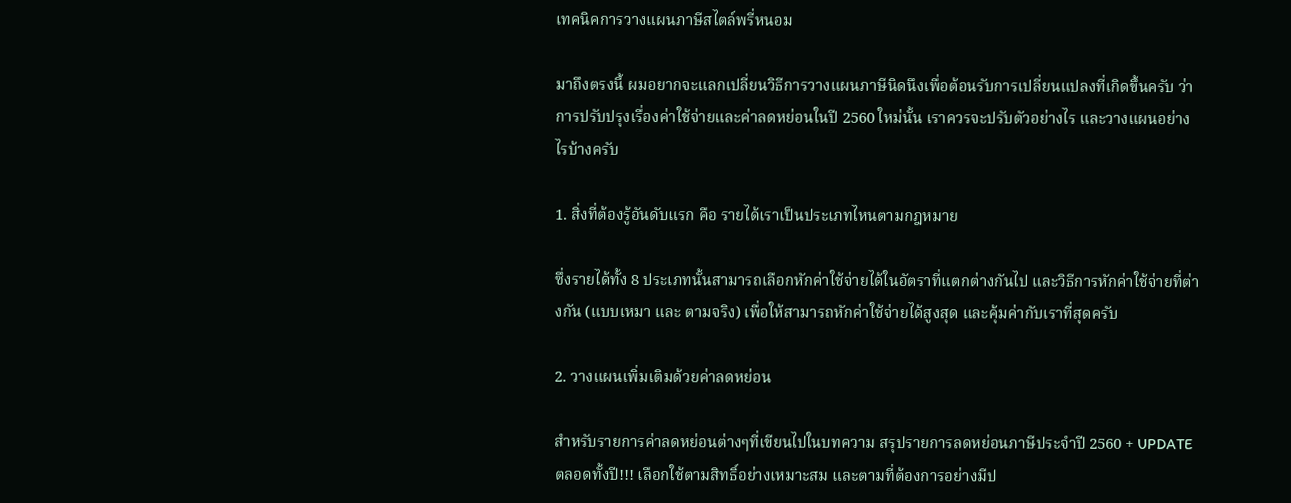เทคนิคการวางแผนภาษีสไตล์พรี่หนอม

มาถึงตรงนี้ ผมอยากจะแลกเปลี่ยนวิธีการวางแผนภาษีนิดนึงเพื่อต้อนรับการเปลี่ยนแปลงที่เกิดขึ้นครับ ว่าการปรับปรุงเรื่องค่าใช้จ่ายและค่าลดหย่อนในปี 2560 ใหม่นั้น เราควรจะปรับตัวอย่างไร และวางแผนอย่างไรบ้างครับ

1. สิ่งที่ต้องรู้อันดับแรก คือ รายได้เราเป็นประเภทไหนตามกฎหมาย

ซึ่งรายได้ทั้ง 8 ประเภทนั้นสามารถเลือกหักค่าใช้จ่ายได้ในอัตราที่แตกต่างกันไป และวิธีการหักค่าใช้จ่ายที่ต่างกัน (แบบเหมา และ ตามจริง) เพื่อให้สามารถหักค่าใช้จ่ายได้สูงสุด และคุ้มค่ากับเราที่สุดครับ

2. วางแผนเพิ่มเติมด้วยค่าลดหย่อน

สำหรับรายการค่าลดหย่อนต่างๆที่เขียนไปในบทความ สรุปรายการลดหย่อนภาษีประจำปี 2560 + UPDATE ตลอดทั้งปี!!! เลือกใช้ตามสิทธิ์อย่างเหมาะสม และตามที่ต้องการอย่างมีป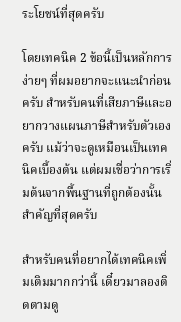ระโยชน์ที่สุดครับ

โดยเทคนิค 2 ข้อนี้เป็นหลักการง่ายๆ ที่ผมอยากจะแนะนำก่อนครับ สำหรับคนที่เสียภาษีและอยากวางแผนภาษีสำหรับตัวเองครับ แม้ว่าจะดูเหมือนเป็นเทคนิคเบื้องต้น แต่ผมเชื่อว่าการเริ่มต้นจากพื้นฐานที่ถูกต้องนั้นสำคัญที่สุดครับ

สำหรับคนที่อยากได้เทคนิคเพิ่มเติมมากกว่านี้ เดี๋ยวมาลองติดตามดู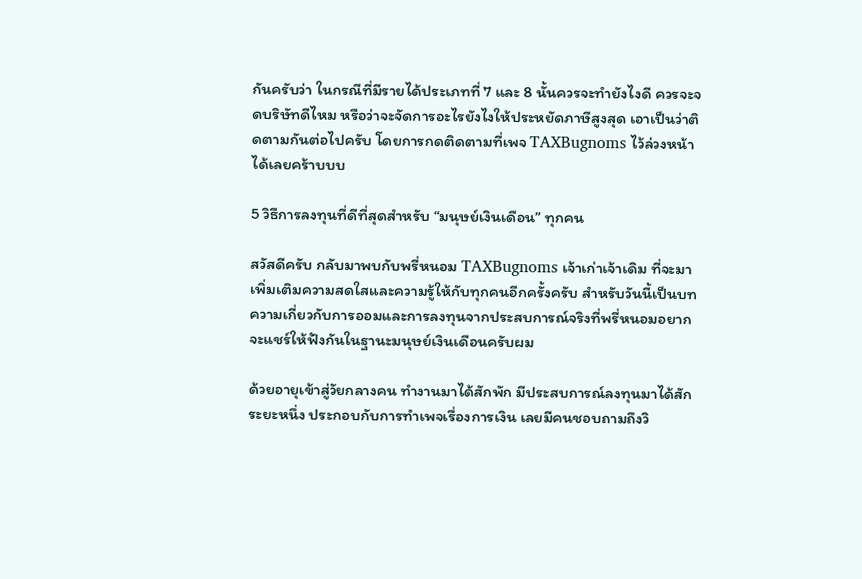กันครับว่า ในกรณีที่มีรายได้ประเภทที่ 7 และ 8 นั้นควรจะทำยังไงดี ควรจะจดบริษัทดีไหม หรือว่าจะจัดการอะไรยังไงให้ประหยัดภาษีสูงสุด เอาเป็นว่าติดตามกันต่อไปครับ โดยการกดติดตามที่เพจ TAXBugnoms ไว้ล่วงหน้าได้เลยคร้าบบบ

5 วิธีการลงทุนที่ดีที่สุดสำหรับ “มนุษย์เงินเดือน” ทุกคน

สวัสดีครับ กลับมาพบกับพรี่หนอม TAXBugnoms เจ้าเก่าเจ้าเดิม ที่จะมาเพิ่มเติมความสดใสและความรู้ให้กับทุกคนอีกครั้งครับ สำหรับวันนี้เป็นบทความเกี่ยวกับการออมและการลงทุนจากประสบการณ์จริงที่พรี่หนอมอยากจะแชร์ให้ฟังกันในฐานะมนุษย์เงินเดือนครับผม

ด้วยอายุเข้าสู่วัยกลางคน ทำงานมาได้สักพัก มีประสบการณ์ลงทุนมาได้สักระยะหนึ่ง ประกอบกับการทำเพจเรื่องการเงิน เลยมีคนชอบถามถึงวิ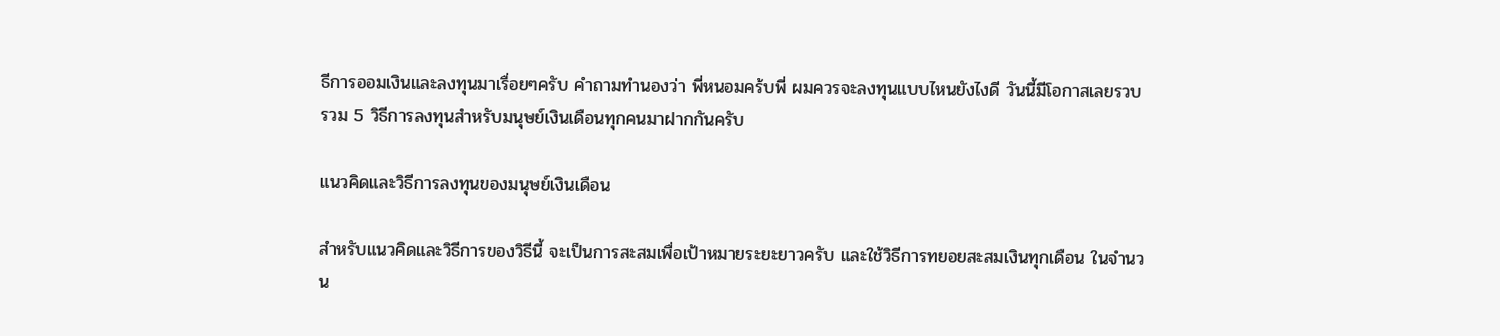ธีการออมเงินและลงทุนมาเรื่อยๆครับ คำถามทำนองว่า พี่หนอมคร้บพี่ ผมควรจะลงทุนแบบไหนยังไงดี วันนี้มีโอกาสเลยรวบรวม 5 วิธีการลงทุนสำหรับมนุษย์เงินเดือนทุกคนมาฝากกันครับ

แนวคิดและวิธีการลงทุนของมนุษย์เงินเดือน

สำหรับแนวคิดและวิธีการของวิธีนี้ จะเป็นการสะสมเพื่อเป้าหมายระยะยาวครับ และใช้วิธีการทยอยสะสมเงินทุกเดือน ในจำนวน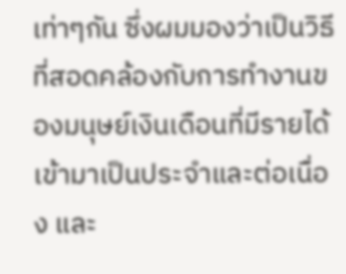เท่าๆกัน ซึ่งผมมองว่าเป็นวิธีที่สอดคล้องกับการทำงานของมนุษย์เงินเดือนที่มีรายได้เข้ามาเป็นประจำและต่อเนื่อง และ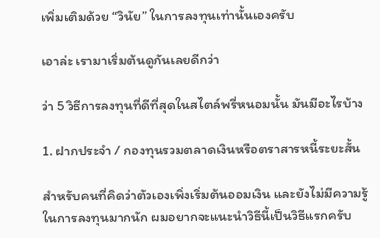เพิ่มเติมด้วย “วินัย” ในการลงทุนเท่านั้นเองครับ

เอาล่ะ เรามาเริ่มต้นดูกันเลยดีกว่า

ว่า 5 วิธีการลงทุนที่ดีที่สุดในสไตล์พรี่หนอมนั้น มันมีอะไรบ้าง

1. ฝากประจำ / กองทุนรวมตลาดเงินหรือตราสารหนี้ระยะสั้น

สำหรับคนที่คิดว่าตัวเองเพิ่งเริ่มต้นออมเงิน และยังไม่มีความรู้ในการลงทุนมากนัก ผมอยากจะแนะนำวิธีนี้เป็นวิธีแรกครับ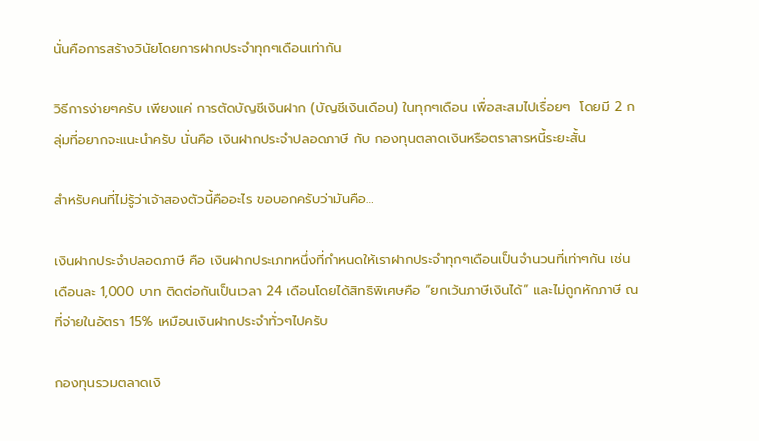นั่นคือการสร้างวินัยโดยการฝากประจำทุกๆเดือนเท่ากัน

วิธีการง่ายๆครับ เพียงแค่ การตัดบัญชีเงินฝาก (บัญชีเงินเดือน) ในทุกๆเดือน เพื่อสะสมไปเรื่อยๆ  โดยมี 2 กลุ่มที่อยากจะแนะนำครับ นั่นคือ เงินฝากประจำปลอดภาษี กับ กองทุนตลาดเงินหรือตราสารหนี้ระยะสั้น

สำหรับคนที่ไม่รู้ว่าเจ้าสองตัวนี้คืออะไร ขอบอกครับว่ามันคือ…

เงินฝากประจำปลอดภาษี คือ เงินฝากประเภทหนึ่งที่กำหนดให้เราฝากประจำทุกๆเดือนเป็นจำนวนที่เท่าๆกัน เช่น เดือนละ 1,000 บาท ติดต่อกันเป็นเวลา 24 เดือนโดยได้สิทธิพิเศษคือ “ยกเว้นภาษีเงินได้” และไม่ถูกหักภาษี ณ ที่จ่ายในอัตรา 15% เหมือนเงินฝากประจำทั่วๆไปครับ

กองทุนรวมตลาดเงิ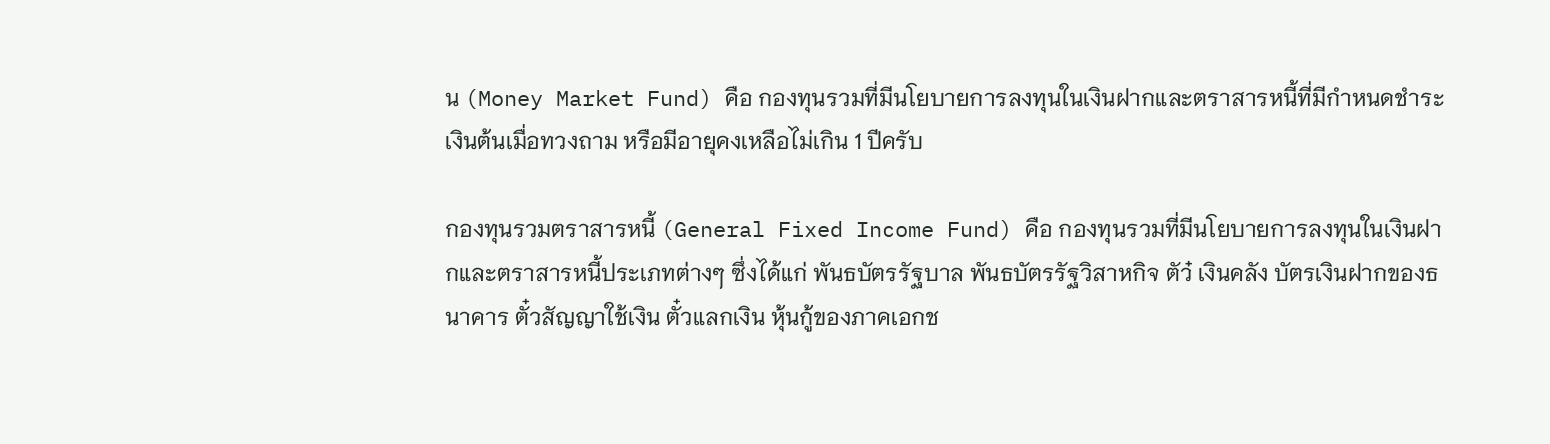น (Money Market Fund) คือ กองทุนรวมที่มีนโยบายการลงทุนในเงินฝากและตราสารหนี้ที่มีกำหนดชำระเงินต้นเมื่อทวงถาม หรือมีอายุคงเหลือไม่เกิน 1 ปีครับ

กองทุนรวมตราสารหนี้ (General Fixed Income Fund) คือ กองทุนรวมที่มีนโยบายการลงทุนในเงินฝากและตราสารหนี้ประเภทต่างๆ ซึ่งได้แก่ พันธบัตรรัฐบาล พันธบัตรรัฐวิสาหกิจ ตัว๋ เงินคลัง บัตรเงินฝากของธนาคาร ตั๋วสัญญาใช้เงิน ตั๋วแลกเงิน หุ้นกู้ของภาคเอกช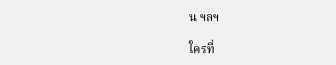น ฯลฯ

ใครที่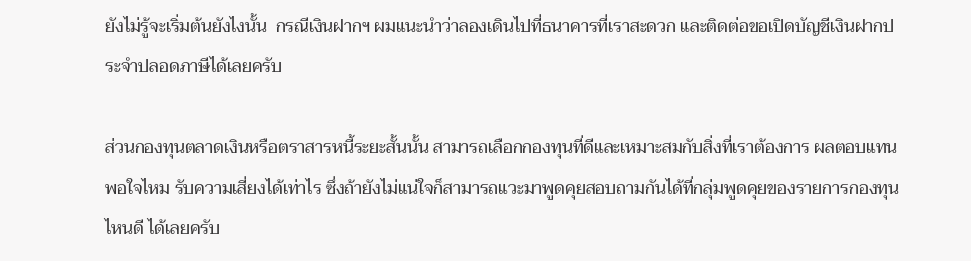ยังไม่รู้จะเริ่มต้นยังไงนั้น  กรณีเงินฝากฯ ผมแนะนำว่าลองเดินไปที่ธนาคารที่เราสะดวก และติดต่อขอเปิดบัญชีเงินฝากประจำปลอดภาษีได้เลยครับ

ส่วนกองทุนตลาดเงินหรือตราสารหนี้ระยะสั้นนั้น สามารถเลือกกองทุนที่ดีและเหมาะสมกับสิ่งที่เราต้องการ ผลตอบแทนพอใจไหม รับความเสี่ยงได้เท่าไร ซึ่งถ้ายังไม่แน่ใจก็สามารถแวะมาพูดคุยสอบถามกันได้ที่กลุ่มพูดคุยของรายการกองทุนไหนดี ได้เลยครับ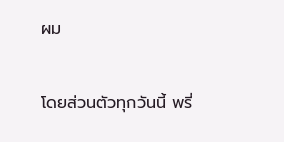ผม

โดยส่วนตัวทุกวันนี้ พรี่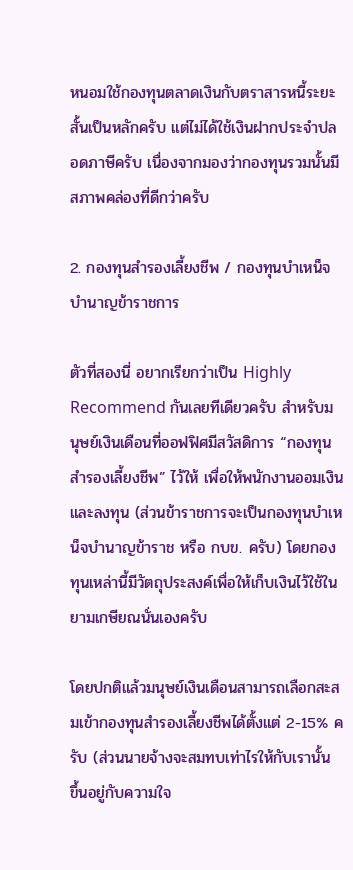หนอมใช้กองทุนตลาดเงินกับตราสารหนี้ระยะสั้นเป็นหลักครับ แต่ไม่ได้ใช้เงินฝากประจำปลอดภาษีครับ เนื่องจากมองว่ากองทุนรวมนั้นมีสภาพคล่องที่ดีกว่าครับ

2. กองทุนสำรองเลี้ยงชีพ / กองทุนบำเหน็จบำนาญข้าราชการ

ตัวที่สองนี่ อยากเรียกว่าเป็น Highly Recommend กันเลยทีเดียวครับ สำหรับมนุษย์เงินเดือนที่ออฟฟิศมีสวัสดิการ “กองทุนสำรองเลี้ยงชีพ” ไว้ให้ เพื่อให้พนักงานออมเงินและลงทุน (ส่วนข้าราชการจะเป็นกองทุนบำเหน็จบำนาญข้าราช หรือ กบข. ครับ) โดยกองทุนเหล่านี้มีวัตถุประสงค์เพื่อให้เก็บเงินไว้ใช้ในยามเกษียณนั่นเองครับ

โดยปกติแล้วมนุษย์เงินเดือนสามารถเลือกสะสมเข้ากองทุนสำรองเลี้ยงชีพได้ตั้งแต่ 2-15% ครับ (ส่วนนายจ้างจะสมทบเท่าไรให้กับเรานั้น ขึ้นอยู่กับความใจ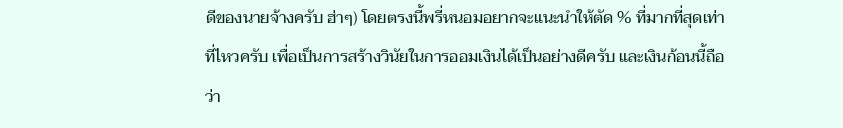ดีของนายจ้างครับ ฮ่าๆ) โดยตรงนี้พรี่หนอมอยากจะแนะนำให้ตัด % ที่มากที่สุดเท่าที่ไหวครับ เพื่อเป็นการสร้างวินัยในการออมเงินได้เป็นอย่างดีครับ และเงินก้อนนี้ถือว่า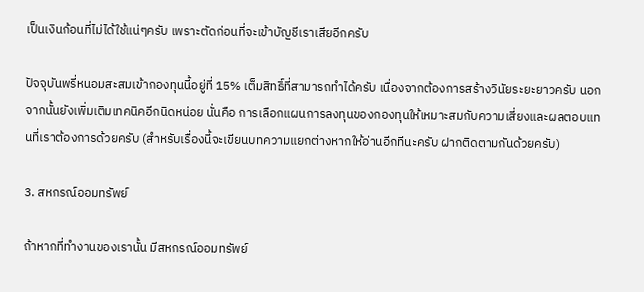เป็นเงินก้อนที่ไม่ได้ใช้แน่ๆครับ เพราะตัดก่อนที่จะเข้าบัญชีเราเสียอีกครับ

ปัจจุบันพรี่หนอมสะสมเข้ากองทุนนี้อยู่ที่ 15% เต็มสิทธิ์ที่สามารถทำได้ครับ เนื่องจากต้องการสร้างวินัยระยะยาวครับ นอกจากนั้นยังเพิ่มเติมเทคนิคอีกนิดหน่อย นั่นคือ การเลือกแผนการลงทุนของกองทุนให้เหมาะสมกับความเสี่ยงและผลตอบแทนที่เราต้องการด้วยครับ (สำหรับเรื่องนี้จะเขียนบทความแยกต่างหากให้อ่านอีกทีนะครับ ฝากติดตามกันด้วยครับ)

3. สหกรณ์ออมทรัพย์

ถ้าหากที่ทำงานของเรานั้น มีสหกรณ์ออมทรัพย์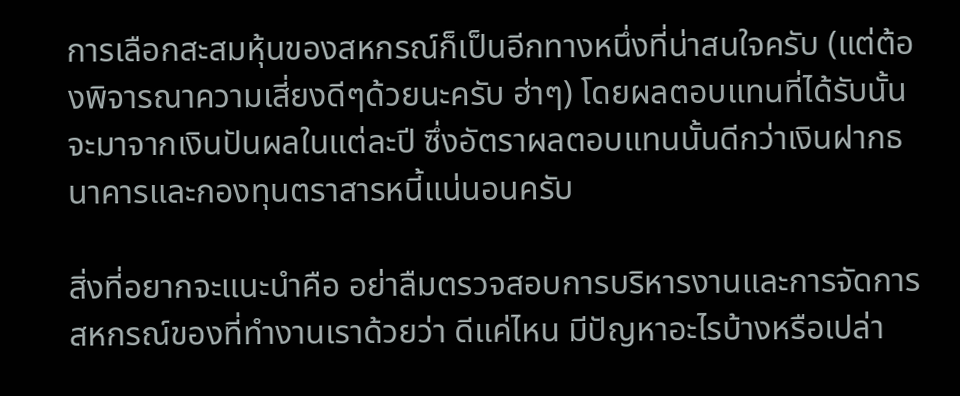การเลือกสะสมหุ้นของสหกรณ์ก็เป็นอีกทางหนึ่งที่น่าสนใจครับ (แต่ต้องพิจารณาความเสี่ยงดีๆด้วยนะครับ ฮ่าๆ) โดยผลตอบแทนที่ได้รับนั้นจะมาจากเงินปันผลในแต่ละปี ซึ่งอัตราผลตอบแทนนั้นดีกว่าเงินฝากธนาคารและกองทุนตราสารหนี้แน่นอนครับ

สิ่งที่อยากจะแนะนำคือ อย่าลืมตรวจสอบการบริหารงานและการจัดการสหกรณ์ของที่ทำงานเราด้วยว่า ดีแค่ไหน มีปัญหาอะไรบ้างหรือเปล่า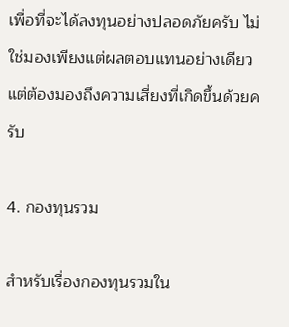เพื่อที่จะได้ลงทุนอย่างปลอดภัยครับ ไม่ใช่มองเพียงแต่ผลตอบแทนอย่างเดียว แต่ต้องมองถึงความเสี่ยงที่เกิดขึ้นด้วยครับ

4. กองทุนรวม

สำหรับเรื่องกองทุนรวมใน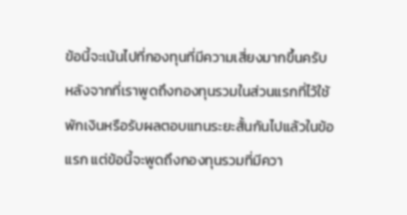ข้อนี้จะเน้นไปที่กองทุนที่มีความเสี่ยงมากขึ้นครับ หลังจากที่เราพูดถึงกองทุนรวมในส่วนแรกที่ไว้ใช้พักเงินหรือรับผลตอบแทนระยะสั้นกันไปแล้วในข้อแรก แต่ข้อนี้จะพูดถึงกองทุนรวมที่มีควา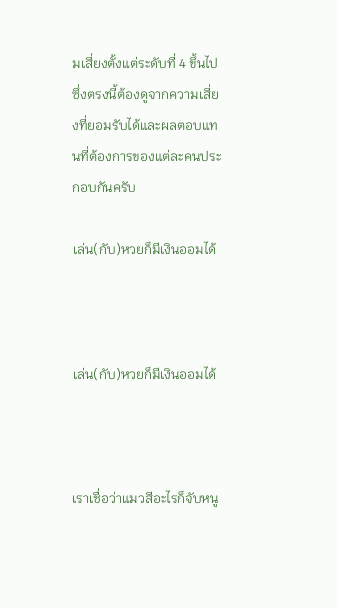มเสี่ยงตั้งแต่ระดับที่ 4 ขึ้นไป ซึ่งตรงนี้ต้องดูจากความเสี่ยงที่ยอมรับได้และผลตอบแทนที่ต้องการของแต่ละคนประกอบกันครับ

เล่น(กับ)หวยก็มีเงินออมได้



เล่น(กับ)หวยก็มีเงินออมได้



เราเชื่อว่าแมวสีอะไรก็จับหนู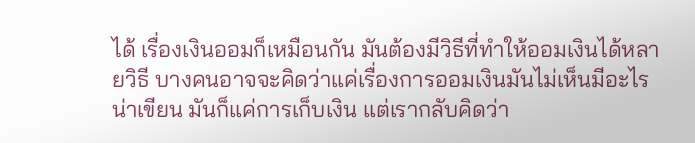ได้ เรื่องเงินออมก็เหมือนกัน มันต้องมีวิธีที่ทำให้ออมเงินได้หลายวิธี บางคนอาจจะคิดว่าแค่เรื่องการออมเงินมันไม่เห็นมีอะไรน่าเขียน มันก็แค่การเก็บเงิน แต่เรากลับคิดว่า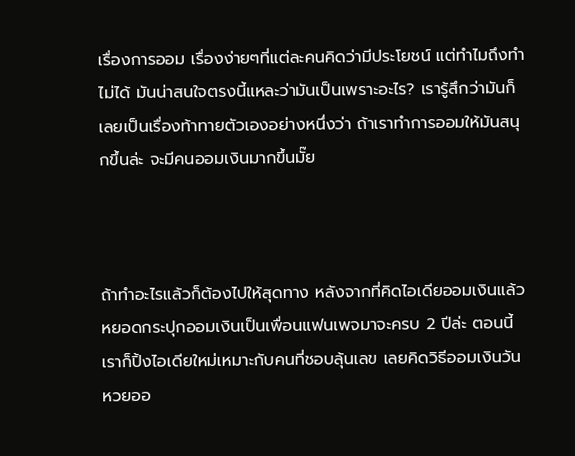เรื่องการออม เรื่องง่ายๆที่แต่ละคนคิดว่ามีประโยชน์ แต่ทำไมถึงทำไม่ได้ มันน่าสนใจตรงนี้แหละว่ามันเป็นเพราะอะไร? เรารู้สึกว่ามันก็เลยเป็นเรื่องท้าทายตัวเองอย่างหนึ่งว่า ถ้าเราทำการออมให้มันสนุกขึ้นล่ะ จะมีคนออมเงินมากขึ้นมั๊ย



ถ้าทำอะไรแล้วก็ต้องไปให้สุดทาง หลังจากที่คิดไอเดียออมเงินแล้วหยอดกระปุกออมเงินเป็นเพื่อนแฟนเพจมาจะครบ 2 ปีล่ะ ตอนนี้เราก็ปิ้งไอเดียใหม่เหมาะกับคนที่ชอบลุ้นเลข เลยคิดวิธีออมเงินวันหวยออ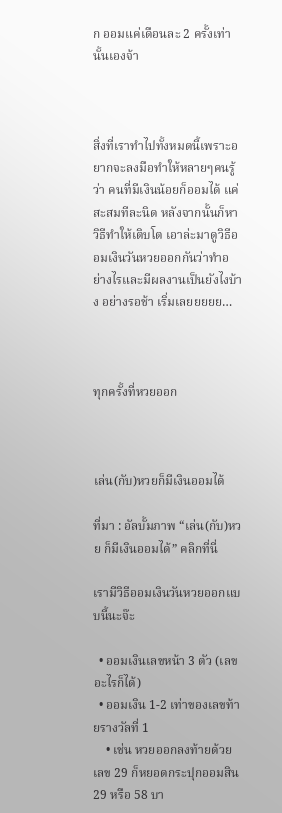ก ออมแค่เดือนละ 2 ครั้งเท่านั้นเองจ้า



สิ่งที่เราทำไปทั้งหมดนี้เพราะอยากจะลงมือทำให้หลายๆคนรู้ว่า คนที่มีเงินน้อยก็ออมได้ แค่สะสมทีละนิด หลังจากนั้นก็หาวิธีทำให้เติบโต เอาล่ะมาดูวิธีออมเงินวันหวยออกกันว่าทำอย่างไรและมีผลงานเป็นยังไงบ้าง อย่างรอช้า เริ่มเลยยยยย…



ทุกครั้งที่หวยออก



เล่น(กับ)หวยก็มีเงินออมได้

ที่มา : อัลบั้มภาพ “เล่น(กับ)หวย ก็มีเงินออมได้” คลิกที่นี่

เรามีวิธีออมเงินวันหวยออกแบบนี้นะจ๊ะ

  • ออมเงินเลขหน้า 3 ตัว (เลขอะไรก็ได้)
  • ออมเงิน 1-2 เท่าของเลขท้ายรางวัลที่ 1
    • เช่น หวยออกลงท้ายด้วยเลข 29 ก็หยอดกระปุกออมสิน 29 หรือ 58 บา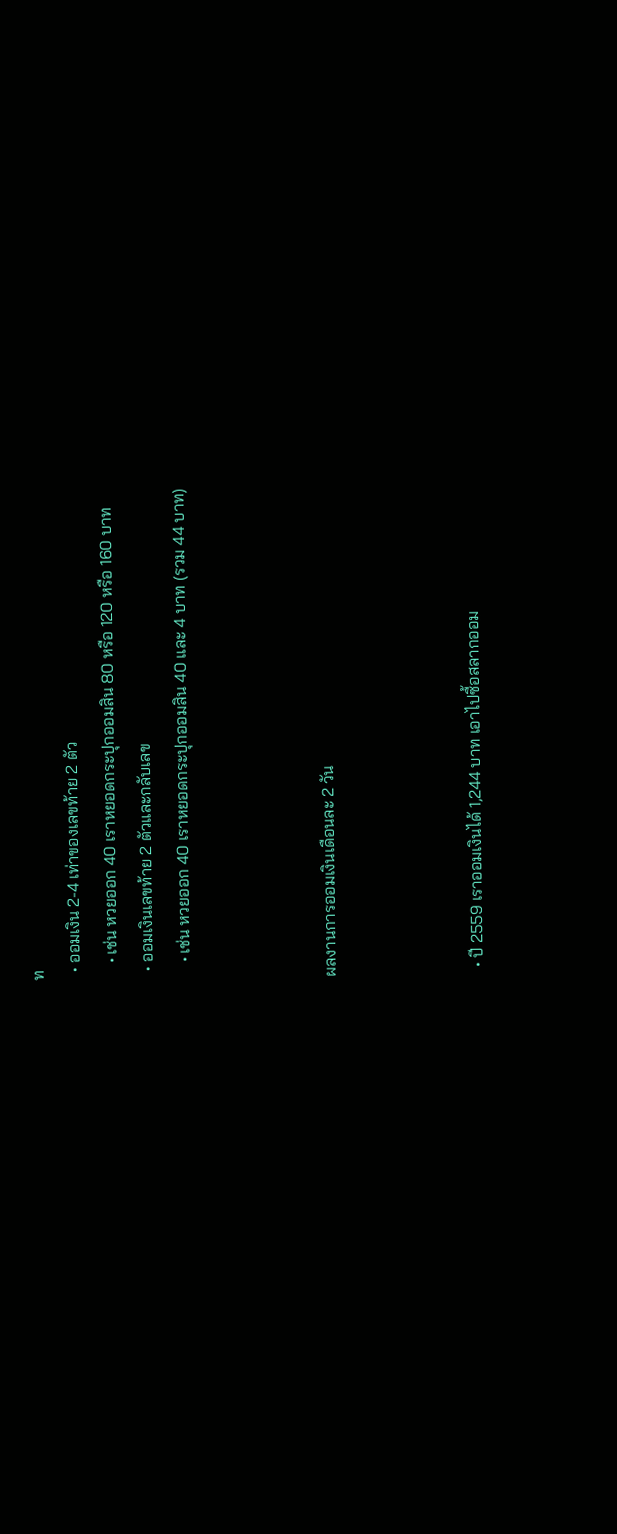ท
  • ออมเงิน 2-4 เท่าของเลขท้าย 2 ตัว
    • เช่น หวยออก 40 เราหยอดกระปุกออมสิน 80 หรือ 120 หรือ 160 บาท
  • ออมเงินเลขท้าย 2 ตัวและกลับเลข
    • เช่น หวยออก 40 เราหยอดกระปุกออมสิน 40 และ 4 บาท (รวม 44 บาท)



ผลงานการออมเงินเดือนละ 2 วัน



  • ปี 2559 เราออมเงินได้ 1,244 บาท เอาไปซื้อสลากออม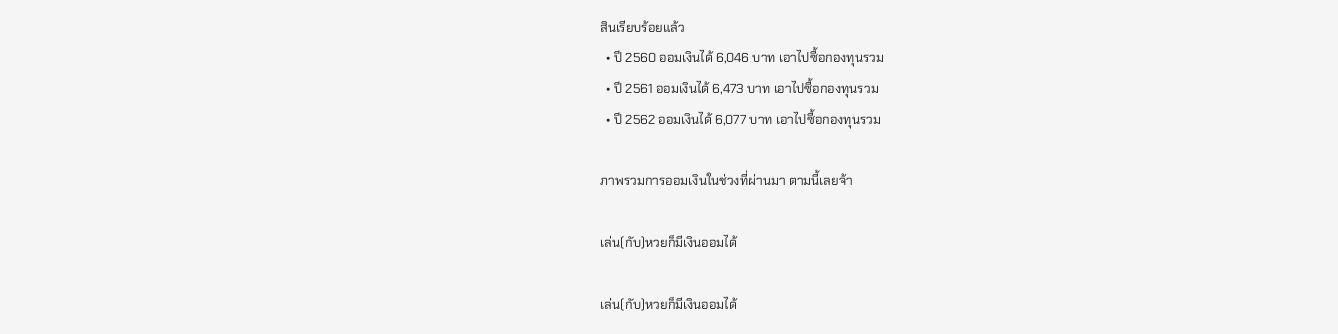สินเรียบร้อยแล้ว
  • ปี 2560 ออมเงินได้ 6,046 บาท เอาไปซื้อกองทุนรวม
  • ปี 2561 ออมเงินได้ 6,473 บาท เอาไปซื้อกองทุนรวม
  • ปี 2562 ออมเงินได้ 6,077 บาท เอาไปซื้อกองทุนรวม

ภาพรวมการออมเงินในช่วงที่ผ่านมา ตามนี้เลยจ้า

เล่น(กับ)หวยก็มีเงินออมได้

เล่น(กับ)หวยก็มีเงินออมได้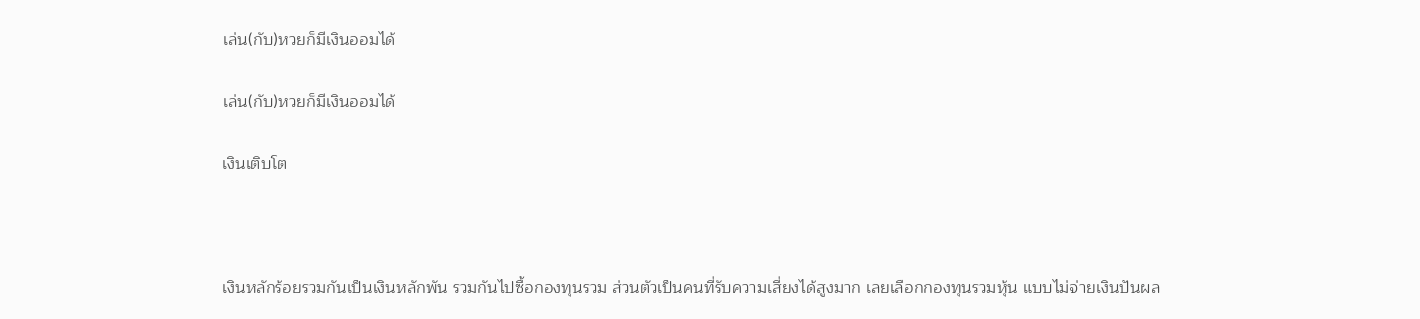เล่น(กับ)หวยก็มีเงินออมได้

เล่น(กับ)หวยก็มีเงินออมได้

เงินเติบโต



เงินหลักร้อยรวมกันเป็นเงินหลักพัน รวมกันไปซื้อกองทุนรวม ส่วนตัวเป็นคนที่รับความเสี่ยงได้สูงมาก เลยเลือกกองทุนรวมหุ้น แบบไม่จ่ายเงินปันผล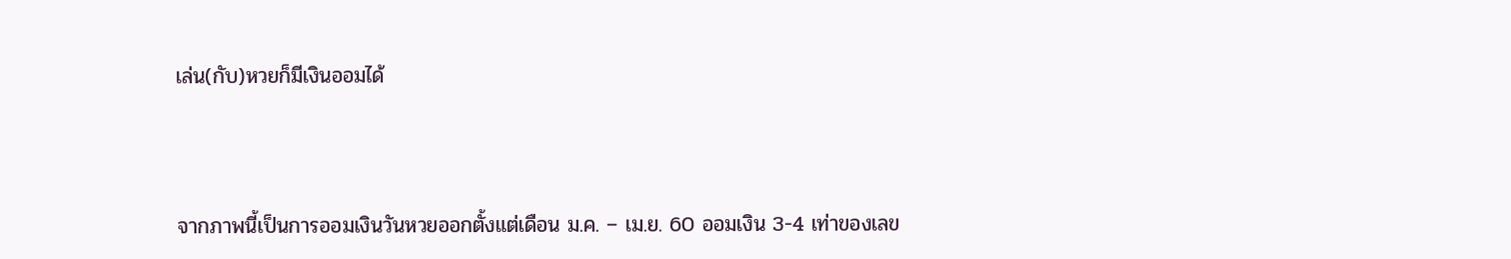เล่น(กับ)หวยก็มีเงินออมได้



จากภาพนี้เป็นการออมเงินวันหวยออกตั้งแต่เดือน ม.ค. – เม.ย. 60 ออมเงิน 3-4 เท่าของเลข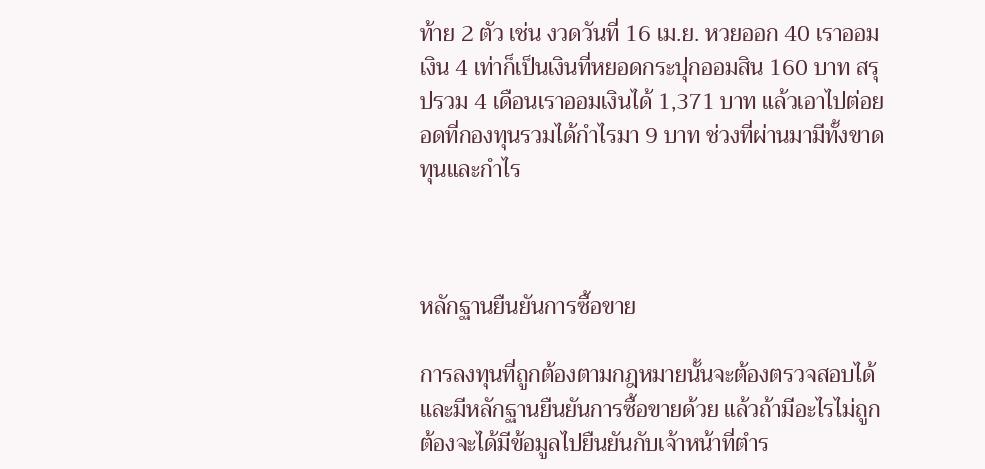ท้าย 2 ตัว เช่น งวดวันที่ 16 เม.ย. หวยออก 40 เราออมเงิน 4 เท่าก็เป็นเงินที่หยอดกระปุกออมสิน 160 บาท สรุปรวม 4 เดือนเราออมเงินได้ 1,371 บาท แล้วเอาไปต่อยอดที่กองทุนรวมได้กำไรมา 9 บาท ช่วงที่ผ่านมามีทั้งขาดทุนและกำไร



หลักฐานยืนยันการซื้อขาย

การลงทุนที่ถูกต้องตามกฎหมายนั้นจะต้องตรวจสอบได้และมีหลักฐานยืนยันการซื้อขายด้วย แล้วถ้ามีอะไรไม่ถูกต้องจะได้มีข้อมูลไปยืนยันกับเจ้าหน้าที่ตำร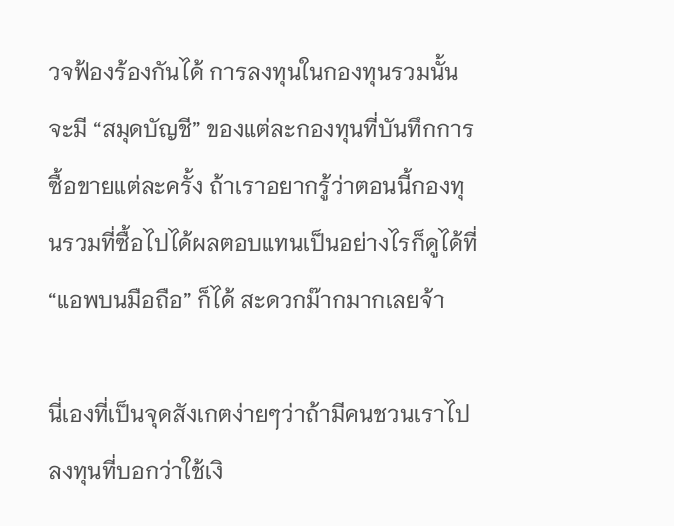วจฟ้องร้องกันได้ การลงทุนในกองทุนรวมนั้นจะมี “สมุดบัญชี” ของแต่ละกองทุนที่บันทึกการซื้อขายแต่ละครั้ง ถ้าเราอยากรู้ว่าตอนนี้กองทุนรวมที่ซื้อไปได้ผลตอบแทนเป็นอย่างไรก็ดูได้ที่ “แอพบนมือถือ” ก็ได้ สะดวกม๊ากมากเลยจ้า

นี่เองที่เป็นจุดสังเกตง่ายๆว่าถ้ามีคนชวนเราไปลงทุนที่บอกว่าใช้เงิ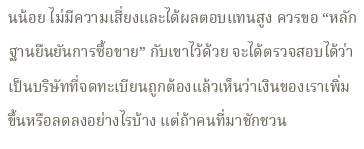นน้อย ไม่มีความเสี่ยงและได้ผลตอบแทนสูง ควรขอ “หลักฐานยืนยันการซื้อขาย” กับเขาไว้ด้วย จะได้ตรวจสอบได้ว่าเป็นบริษัทที่จดทะเบียนถูกต้องแล้วเห็นว่าเงินของเราเพิ่มขึ้นหรือลดลงอย่างไรบ้าง แต่ถ้าคนที่มาชักชวน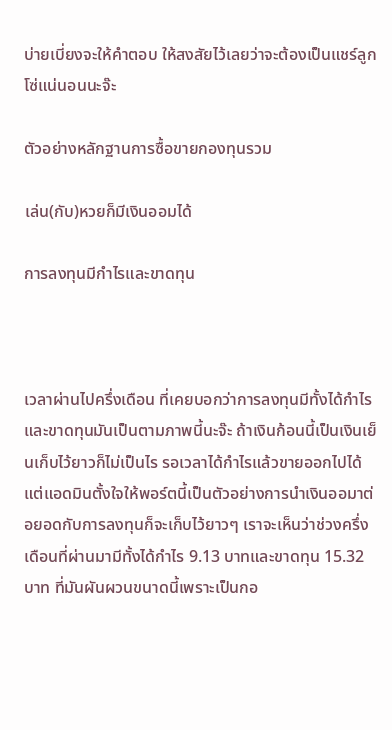บ่ายเบี่ยงจะให้คำตอบ ให้สงสัยไว้เลยว่าจะต้องเป็นแชร์ลูกโซ่แน่นอนนะจ๊ะ

ตัวอย่างหลักฐานการซื้อขายกองทุนรวม

เล่น(กับ)หวยก็มีเงินออมได้

การลงทุนมีกำไรและขาดทุน



เวลาผ่านไปครึ่งเดือน ที่เคยบอกว่าการลงทุนมีทั้งได้กำไรและขาดทุนมันเป็นตามภาพนี้นะจ๊ะ ถ้าเงินก้อนนี้เป็นเงินเย็นเก็บไว้ยาวก็ไม่เป็นไร รอเวลาได้กำไรแล้วขายออกไปได้ แต่แอดมินตั้งใจให้พอร์ตนี้เป็นตัวอย่างการนำเงินออมาต่อยอดกับการลงทุนก็จะเก็บไว้ยาวๆ เราจะเห็นว่าช่วงครึ่งเดือนที่ผ่านมามีทั้งได้กำไร 9.13 บาทและขาดทุน 15.32 บาท ที่มันผันผวนขนาดนี้เพราะเป็นกอ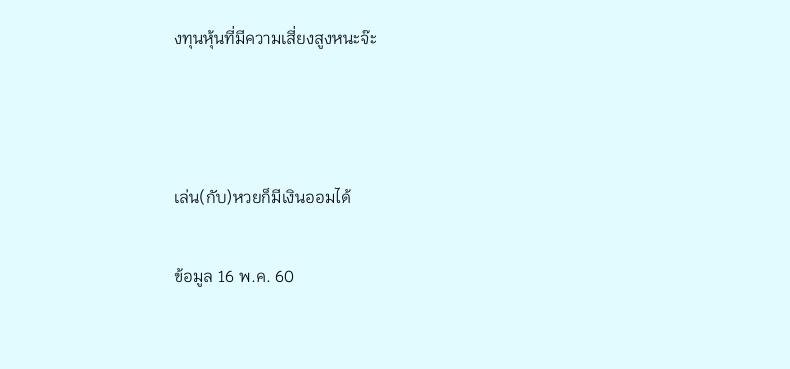งทุนหุ้นที่มีความเสี่ยงสูงหนะจ๊ะ



เล่น(กับ)หวยก็มีเงินออมได้

ข้อมูล 16 พ.ค. 60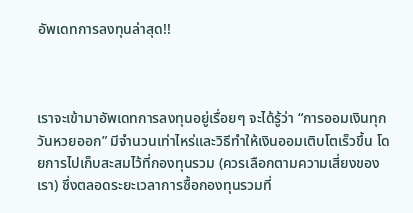อัพเดทการลงทุนล่าสุด!!



เราจะเข้ามาอัพเดทการลงทุนอยู่เรื่อยๆ จะได้รู้ว่า “การออมเงินทุกวันหวยออก” มีจำนวนเท่าไหร่และวิธีทำให้เงินออมเติบโตเร็วขึ้น โดยการไปเก็บสะสมไว้ที่กองทุนรวม (ควรเลือกตามความเสี่ยงของเรา) ซึ่งตลอดระยะเวลาการซื้อกองทุนรวมที่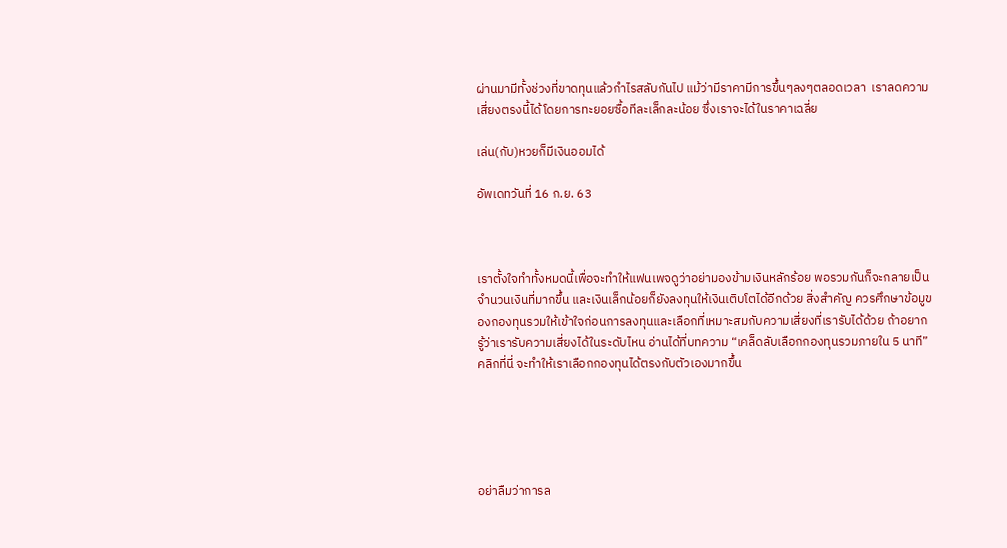ผ่านมามีทั้งช่วงที่ขาดทุนแล้วกำไรสลับกันไป แม้ว่ามีราคามีการขึ้นๆลงๆตลอดเวลา  เราลดความเสี่ยงตรงนี้ได้โดยการทะยอยซื้อทีละเล็กละน้อย ซึ่งเราจะได้ในราคาเฉลี่ย

เล่น(กับ)หวยก็มีเงินออมได้

อัพเดทวันที่ 16 ก.ย. 63



เราตั้งใจทำทั้งหมดนี้เพื่อจะทำให้แฟนเพจดูว่าอย่ามองข้ามเงินหลักร้อย พอรวมกันก็จะกลายเป็นจำนวนเงินที่มากขึ้น และเงินเล็กน้อยก็ยังลงทุนให้เงินเติบโตได้อีกด้วย สิ่งสำคัญ ควรศึกษาข้อมูของกองทุนรวมให้เข้าใจก่อนการลงทุนและเลือกที่เหมาะสมกับความเสี่ยงที่เรารับได้ด้วย ถ้าอยากรู้ว่าเรารับความเสี่ยงได้ในระดับไหน อ่านได้ที่บทความ “เคล็ดลับเลือกกองทุนรวมภายใน 5 นาที” คลิกที่นี่ จะทำให้เราเลือกกองทุนได้ตรงกับตัวเองมากขึ้น





อย่าลืมว่าการล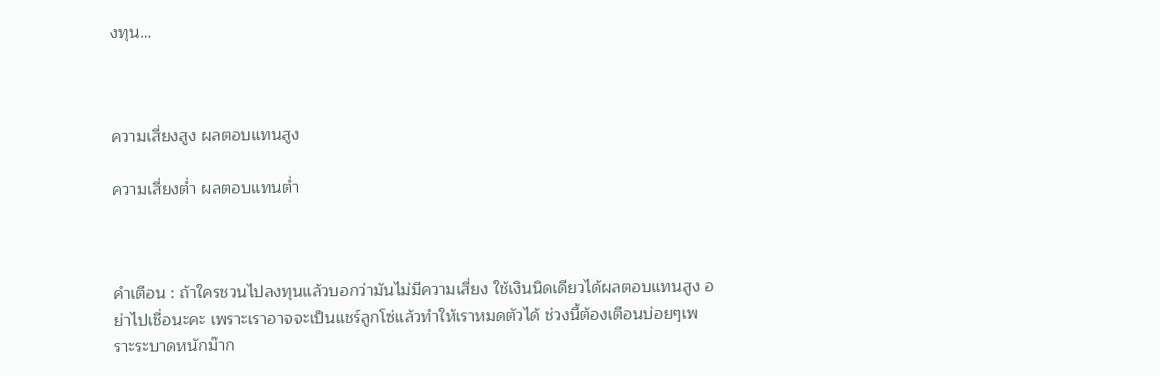งทุน…



ความเสี่ยงสูง ผลตอบแทนสูง

ความเสี่ยงต่ำ ผลตอบแทนต่ำ



คำเตือน : ถ้าใครชวนไปลงทุนแล้วบอกว่ามันไม่มีความเสี่ยง ใช้เงินนิดเดียวได้ผลตอบแทนสูง อย่าไปเชื่อนะคะ เพราะเราอาจจะเป็นแชร์ลูกโซ่แล้วทำให้เราหมดตัวได้ ช่วงนี้ต้องเตือนบ่อยๆเพราะระบาดหนักม๊าก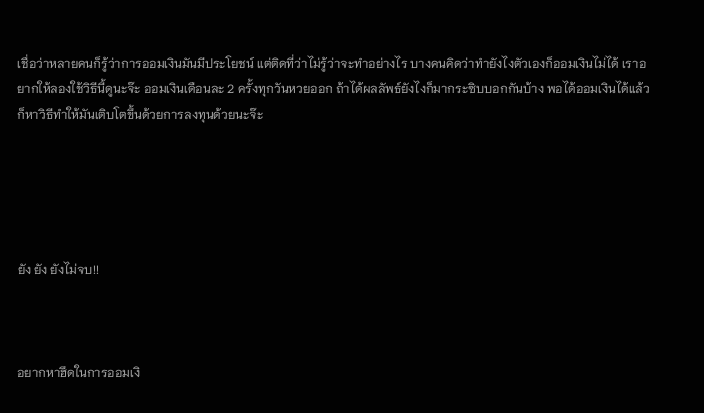เชื่อว่าหลายคนก็รู้ว่าการออมเงินมันมีประโยชน์ แต่ติดที่ว่าไม่รู้ว่าจะทำอย่างไร บางคนคิดว่าทำยังไงตัวเองก็ออมเงินไม่ได้ เราอยากให้ลองใช้วิธีนี้ดูนะจ๊ะ ออมเงินเดือนละ 2 ครั้งทุกวันหวยออก ถ้าได้ผลลัพธ์ยังไงก็มากระซิบบอกกันบ้าง พอได้ออมเงินได้แล้วก็หาวิธีทำให้มันเติบโตขึ้นด้วยการลงทุนด้วยนะจ๊ะ





ยัง ยัง ยังไม่จบ!!



อยากหาฮึดในการออมเงิ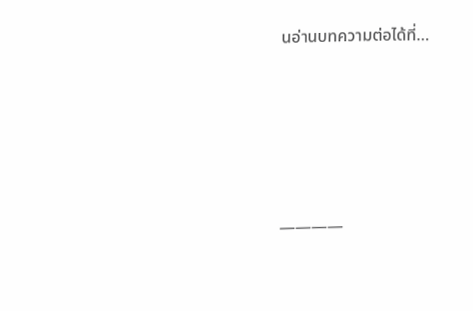นอ่านบทความต่อได้ที่…





————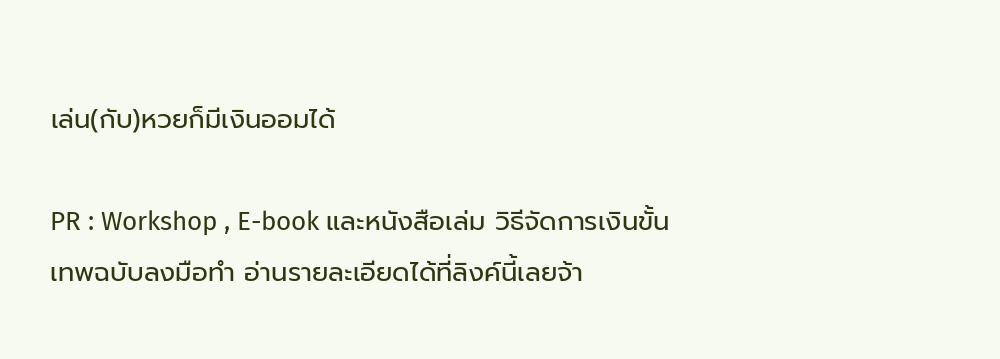เล่น(กับ)หวยก็มีเงินออมได้

PR : Workshop , E-book และหนังสือเล่ม วิธีจัดการเงินขั้นเทพฉบับลงมือทำ อ่านรายละเอียดได้ที่ลิงค์นี้เลยจ้า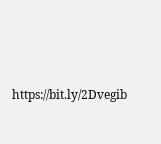https://bit.ly/2Dvegib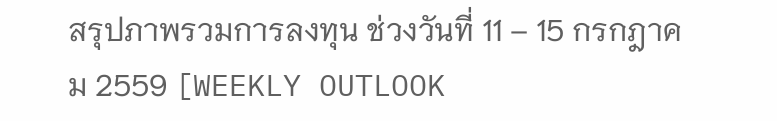สรุปภาพรวมการลงทุน ช่วงวันที่ 11 – 15 กรกฎาคม 2559 [WEEKLY OUTLOOK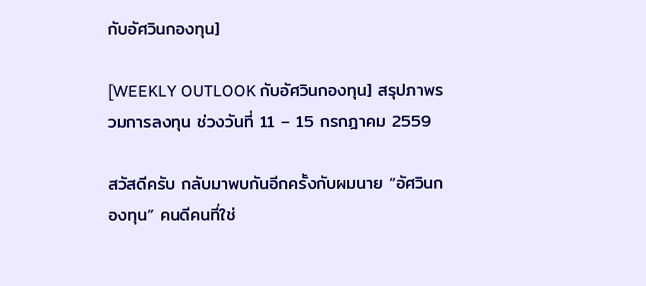กับอัศวินกองทุน]

[WEEKLY OUTLOOK กับอัศวินกองทุน] สรุปภาพรวมการลงทุน ช่วงวันที่ 11 – 15 กรกฎาคม 2559

สวัสดีครับ กลับมาพบกันอีกครั้งกับผมนาย “อัศวินกองทุน” คนดีคนที่ใช่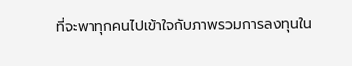ที่จะพาทุกคนไปเข้าใจกับภาพรวมการลงทุนใน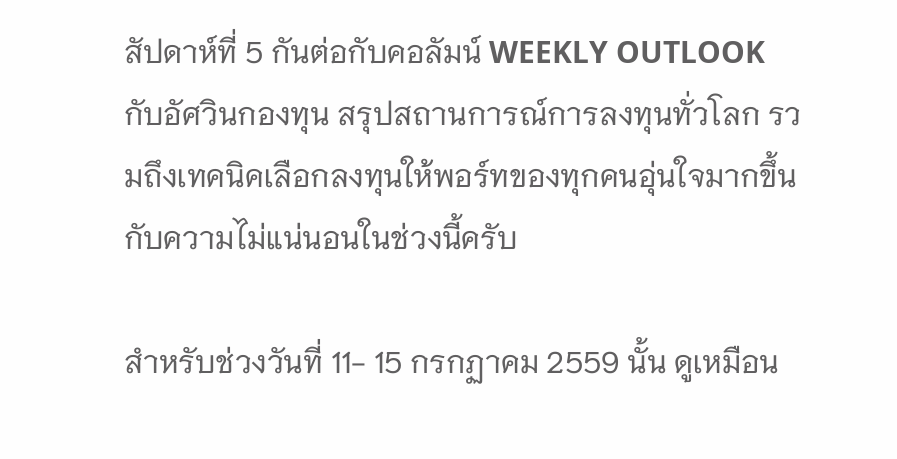สัปดาห์ที่ 5 กันต่อกับคอลัมน์ WEEKLY OUTLOOK กับอัศวินกองทุน สรุปสถานการณ์การลงทุนทั่วโลก รวมถึงเทคนิคเลือกลงทุนให้พอร์ทของทุกคนอุ่นใจมากขึ้น กับความไม่แน่นอนในช่วงนี้ครับ

สำหรับช่วงวันที่ 11- 15 กรกฏาคม 2559 นั้น ดูเหมือน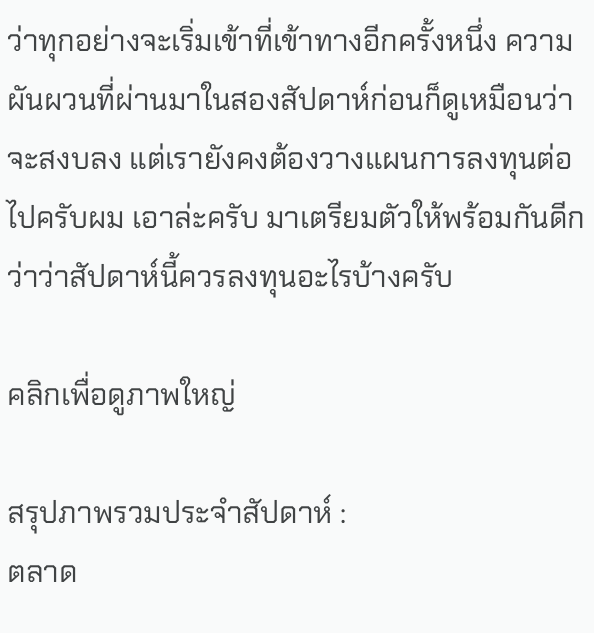ว่าทุกอย่างจะเริ่มเข้าที่เข้าทางอีกครั้งหนึ่ง ความผันผวนที่ผ่านมาในสองสัปดาห์ก่อนก็ดูเหมือนว่าจะสงบลง แต่เรายังคงต้องวางแผนการลงทุนต่อไปครับผม เอาล่ะครับ มาเตรียมตัวให้พร้อมกันดีกว่าว่าสัปดาห์นี้ควรลงทุนอะไรบ้างครับ

คลิกเพื่อดูภาพใหญ่

สรุปภาพรวมประจำสัปดาห์ :
ตลาด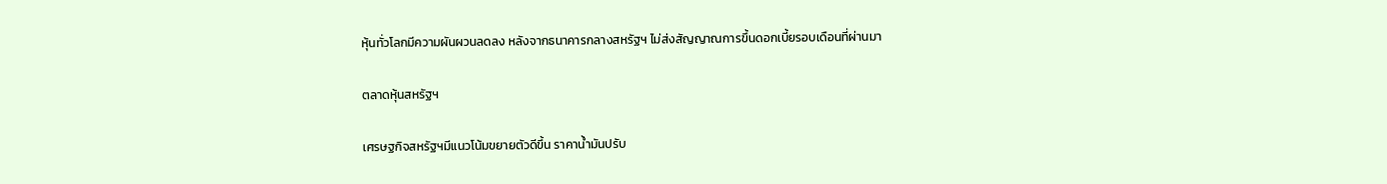หุ้นทั่วโลกมีความผันผวนลดลง หลังจากธนาคารกลางสหรัฐฯ ไม่ส่งสัญญาณการขึ้นดอกเบี้ยรอบเดือนที่ผ่านมา

ตลาดหุ้นสหรัฐฯ

เศรษฐกิจสหรัฐฯมีแนวโน้มขยายตัวดีขึ้น ราคาน้ำมันปรับ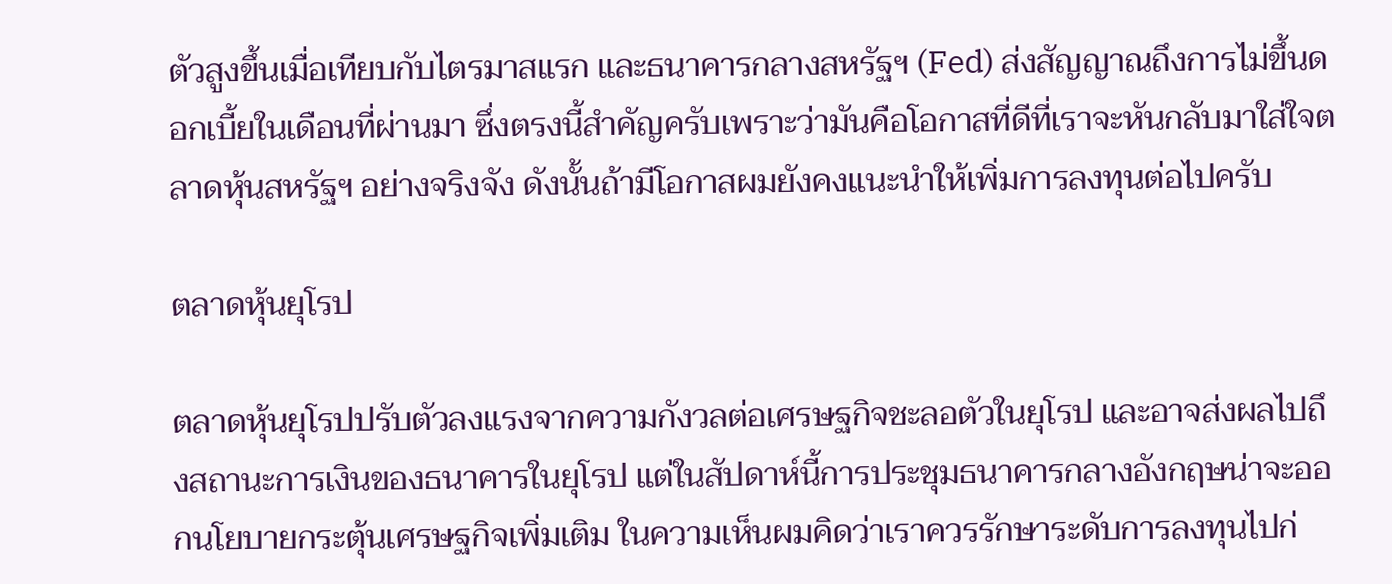ตัวสูงขึ้นเมื่อเทียบกับไตรมาสแรก และธนาคารกลางสหรัฐฯ (Fed) ส่งสัญญาณถึงการไม่ขึ้นดอกเบี้ยในเดือนที่ผ่านมา ซึ่งตรงนี้สำคัญครับเพราะว่ามันคือโอกาสที่ดีที่เราจะหันกลับมาใส่ใจตลาดหุ้นสหรัฐฯ อย่างจริงจัง ดังนั้นถ้ามีโอกาสผมยังคงแนะนำให้เพิ่มการลงทุนต่อไปครับ

ตลาดหุ้นยุโรป

ตลาดหุ้นยุโรปปรับตัวลงแรงจากความกังวลต่อเศรษฐกิจชะลอตัวในยุโรป และอาจส่งผลไปถึงสถานะการเงินของธนาคารในยุโรป แต่ในสัปดาห์นี้การประชุมธนาคารกลางอังกฤษน่าจะออกนโยบายกระตุ้นเศรษฐกิจเพิ่มเติม ในความเห็นผมคิดว่าเราควรรักษาระดับการลงทุนไปก่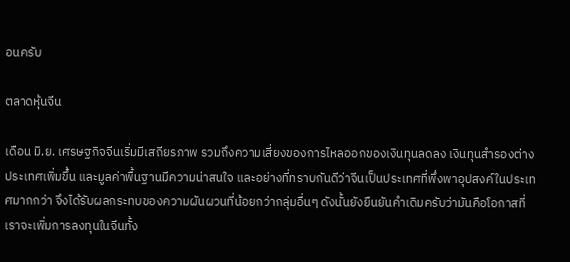อนครับ

ตลาดหุ้นจีน

เดือน มิ.ย. เศรษฐกิจจีนเริ่มมีเสถียรภาพ รวมถึงความเสี่ยงของการไหลออกของเงินทุนลดลง เงินทุนสำรองต่างประเทศเพิ่มขึ้น และมูลค่าพื้นฐานมีความน่าสนใจ และอย่างที่ทราบกันดีว่าจีนเป็นประเทศที่พึ่งพาอุปสงค์ในประเทศมากกว่า จึงได้รับผลกระทบของความผันผวนที่น้อยกว่ากลุ่มอื่นๆ ดังนั้นยังยืนยันคำเดิมครับว่ามันคือโอกาสที่เราจะเพิ่มการลงทุนในจีนทั้ง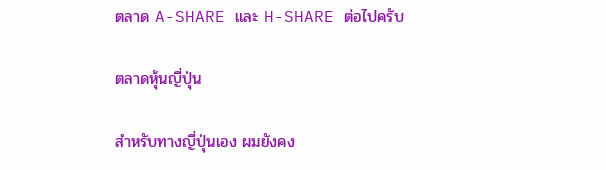ตลาด A-SHARE และ H-SHARE ต่อไปครับ

ตลาดหุ้นญี่ปุ่น

สำหรับทางญี่ปุ่นเอง ผมยังคง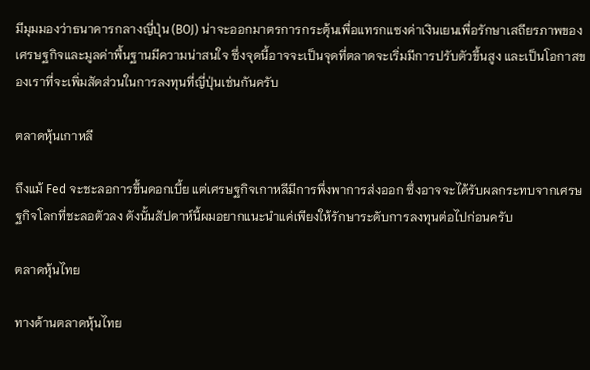มีมุมมองว่าธนาคารกลางญี่ปุ่น (BOJ) น่าจะออกมาตรการกระตุ้นเพื่อแทรกแซงค่าเงินเยนเพื่อรักษาเสถียรภาพของเศรษฐกิจและมูลค่าพื้นฐานมีความน่าสนใจ ซึ่งจุดนี้อาจจะเป็นจุดที่ตลาดจะเริ่มมีการปรับตัวขึ้นสูง และเป็นโอกาสของเราที่จะเพิ่มสัดส่วนในการลงทุนที่ญี่ปุ่นเช่นกันครับ

ตลาดหุ้นเกาหลี

ถึงแม้ Fed จะชะลอการขึ้นดอกเบี้ย แต่เศรษฐกิจเกาหลีมีการพึ่งพาการส่งออก ซึ่งอาจจะได้รับผลกระทบจากเศรษฐกิจโลกที่ชะลอตัวลง ดังนั้นสัปดาห์นี้ผมอยากแนะนำแค่เพียงให้รักษาระดับการลงทุนต่อไปก่อนครับ

ตลาดหุ้นไทย

ทางด้านตลาดหุ้นไทย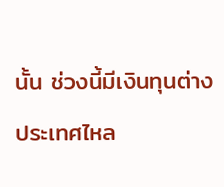นั้น ช่วงนี้มีเงินทุนต่างประเทศไหล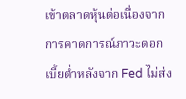เข้าตลาดหุ้นต่อเนื่องจากการคาดการณ์ภาวะดอกเบี้ยต่ำหลังจาก Fed ไม่ส่ง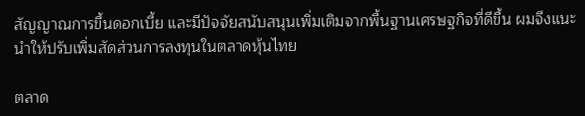สัญญาณการขึ้นดอกเบี้ย และมีปัจจัยสนับสนุนเพิ่มเติมจากพื้นฐานเศรษฐกิจที่ดีขึ้น ผมจึงแนะนำให้ปรับเพิ่มสัดส่วนการลงทุนในตลาดหุ้นไทย

ตลาด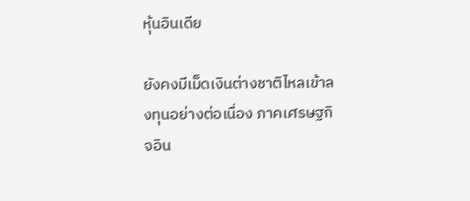หุ้นอินเดีย

ยังคงมีเม็ดเงินต่างชาติไหลเข้าลงทุนอย่างต่อเนื่อง ภาคเศรษฐกิจอิน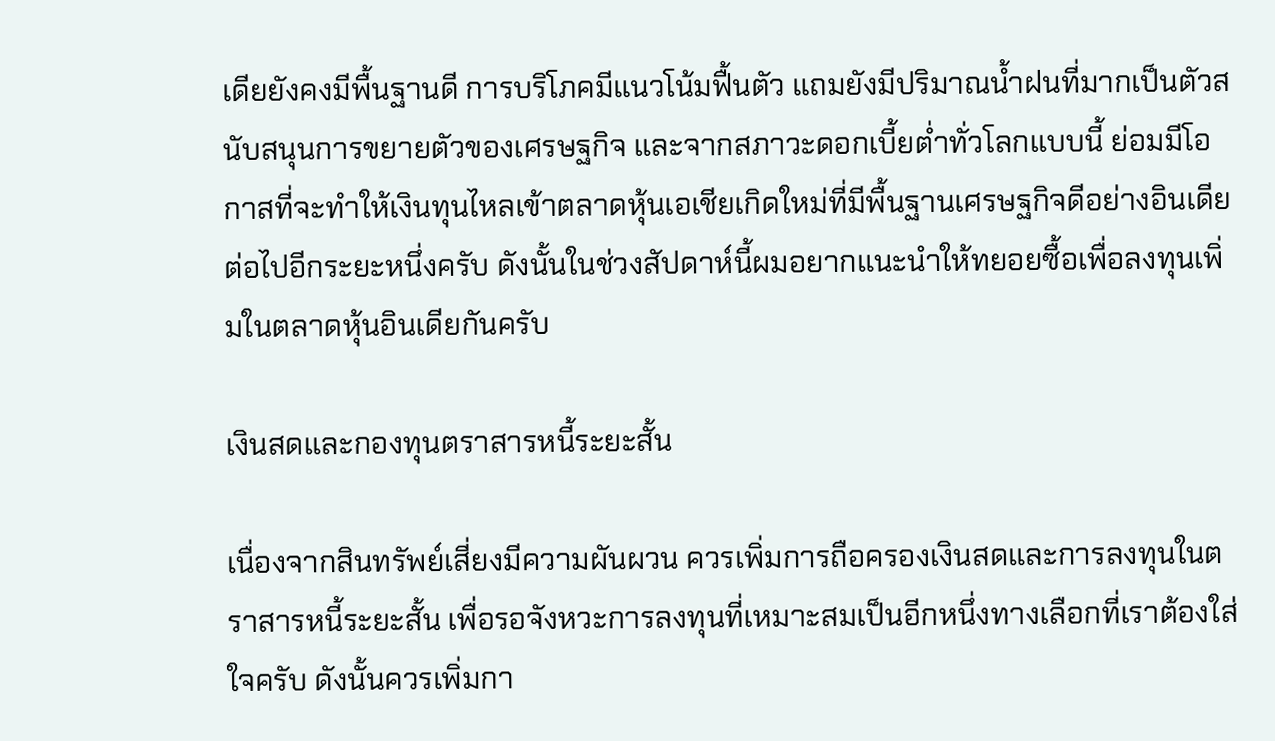เดียยังคงมีพื้นฐานดี การบริโภคมีแนวโน้มฟื้นตัว แถมยังมีปริมาณน้ำฝนที่มากเป็นตัวสนับสนุนการขยายตัวของเศรษฐกิจ และจากสภาวะดอกเบี้ยต่ำทั่วโลกแบบนี้ ย่อมมีโอกาสที่จะทำให้เงินทุนไหลเข้าตลาดหุ้นเอเชียเกิดใหม่ที่มีพื้นฐานเศรษฐกิจดีอย่างอินเดียต่อไปอีกระยะหนึ่งครับ ดังนั้นในช่วงสัปดาห์นี้ผมอยากแนะนำให้ทยอยซื้อเพื่อลงทุนเพิ่มในตลาดหุ้นอินเดียกันครับ

เงินสดและกองทุนตราสารหนี้ระยะสั้น

เนื่องจากสินทรัพย์เสี่ยงมีความผันผวน ควรเพิ่มการถือครองเงินสดและการลงทุนในตราสารหนี้ระยะสั้น เพื่อรอจังหวะการลงทุนที่เหมาะสมเป็นอีกหนึ่งทางเลือกที่เราต้องใส่ใจครับ ดังนั้นควรเพิ่มกา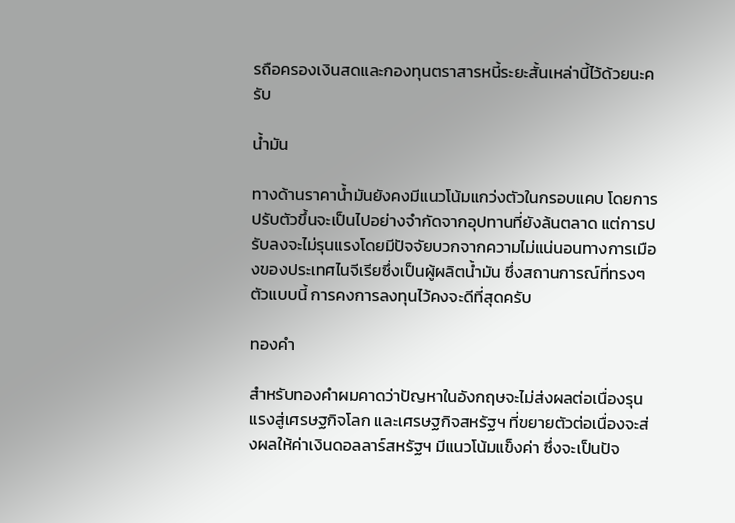รถือครองเงินสดและกองทุนตราสารหนี้ระยะสั้นเหล่านี้ไว้ด้วยนะครับ

น้ำมัน

ทางด้านราคาน้ำมันยังคงมีแนวโน้มแกว่งตัวในกรอบแคบ โดยการปรับตัวขึ้นจะเป็นไปอย่างจำกัดจากอุปทานที่ยังล้นตลาด แต่การปรับลงจะไม่รุนแรงโดยมีปัจจัยบวกจากความไม่แน่นอนทางการเมืองของประเทศไนจีเรียซึ่งเป็นผู้ผลิตน้ำมัน ซึ่งสถานการณ์ที่ทรงๆตัวแบบนี้ การคงการลงทุนไว้คงจะดีที่สุดครับ

ทองคำ

สำหรับทองคำผมคาดว่าปัญหาในอังกฤษจะไม่ส่งผลต่อเนื่องรุนแรงสู่เศรษฐกิจโลก และเศรษฐกิจสหรัฐฯ ที่ขยายตัวต่อเนื่องจะส่งผลให้ค่าเงินดอลลาร์สหรัฐฯ มีแนวโน้มแข็งค่า ซึ่งจะเป็นปัจ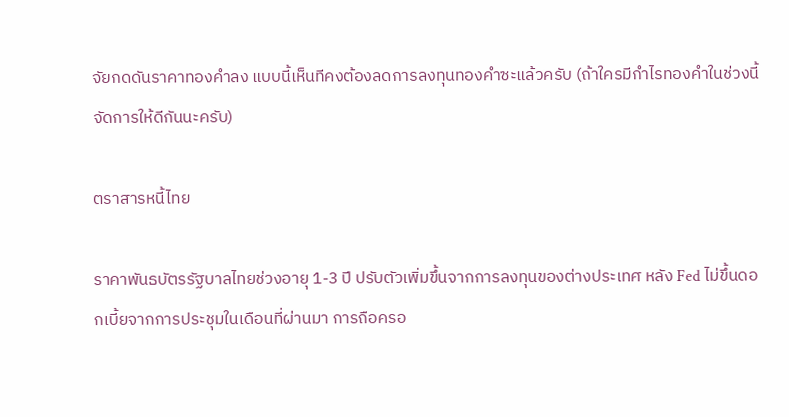จัยกดดันราคาทองคำลง แบบนี้เห็นทีคงต้องลดการลงทุนทองคำซะแล้วครับ (ถ้าใครมีกำไรทองคำในช่วงนี้ จัดการให้ดีกันนะครับ)

ตราสารหนี้ไทย

ราคาพันธบัตรรัฐบาลไทยช่วงอายุ 1-3 ปี ปรับตัวเพิ่มขึ้นจากการลงทุนของต่างประเทศ หลัง Fed ไม่ขึ้นดอกเบี้ยจากการประชุมในเดือนที่ผ่านมา การถือครอ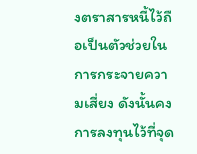งตราสารหนี้ไว้ถือเป็นตัวช่วยในการกระจายความเสี่ยง ดังนั้นคงการลงทุนไว้ที่จุด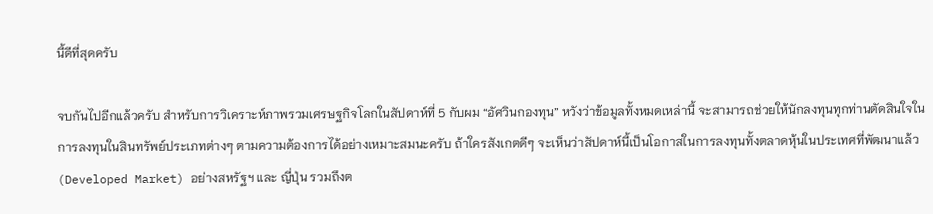นี้ดีที่สุดครับ

จบกันไปอีกแล้วครับ สำหรับการวิเคราะห์ภาพรวมเศรษฐกิจโลกในสัปดาห์ที่ 5 กับผม “อัศวินกองทุน” หวังว่าข้อมูลทั้งหมดเหล่านี้ จะสามารถช่วยให้นักลงทุนทุกท่านตัดสินใจในการลงทุนในสินทรัพย์ประเภทต่างๆ ตามความต้องการได้อย่างเหมาะสมนะครับ ถ้าใครสังเกตดีๆ จะเห็นว่าสัปดาห์นี้เป็นโอกาสในการลงทุนทั้งตลาดหุ้นในประเทศที่พัฒนาแล้ว (Developed Market) อย่างสหรัฐฯ และ ญี่ปุ่น รวมถึงต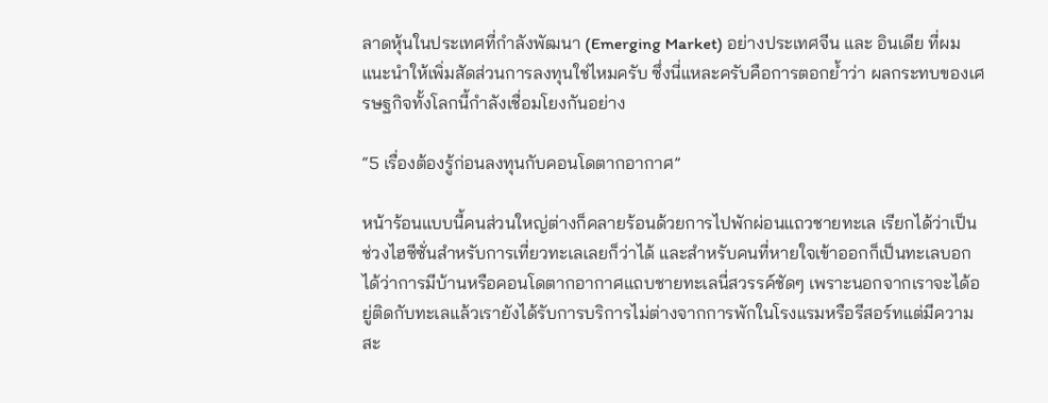ลาดหุ้นในประเทศที่กำลังพัฒนา (Emerging Market) อย่างประเทศจีน และ อินเดีย ที่ผมแนะนำให้เพิ่มสัดส่วนการลงทุนใช่ไหมครับ ซึ่งนี่แหละครับคือการตอกย้ำว่า ผลกระทบของเศรษฐกิจทั้งโลกนี้กำลังเชื่อมโยงกันอย่าง

“5 เรื่องต้องรู้ก่อนลงทุนกับคอนโดตากอากาศ”

หน้าร้อนแบบนี้คนส่วนใหญ่ต่างก็คลายร้อนด้วยการไปพักผ่อนแถวชายทะเล เรียกได้ว่าเป็นช่วงไฮซีซั่นสำหรับการเที่ยวทะเลเลยก็ว่าได้ และสำหรับคนที่หายใจเข้าออกก็เป็นทะเลบอกได้ว่าการมีบ้านหรือคอนโดตากอากาศแถบชายทะเลนี่สวรรค์ชัดๆ เพราะนอกจากเราจะได้อยู่ติดกับทะเลแล้วเรายังได้รับการบริการไม่ต่างจากการพักในโรงแรมหรือรีสอร์ทแต่มีความสะ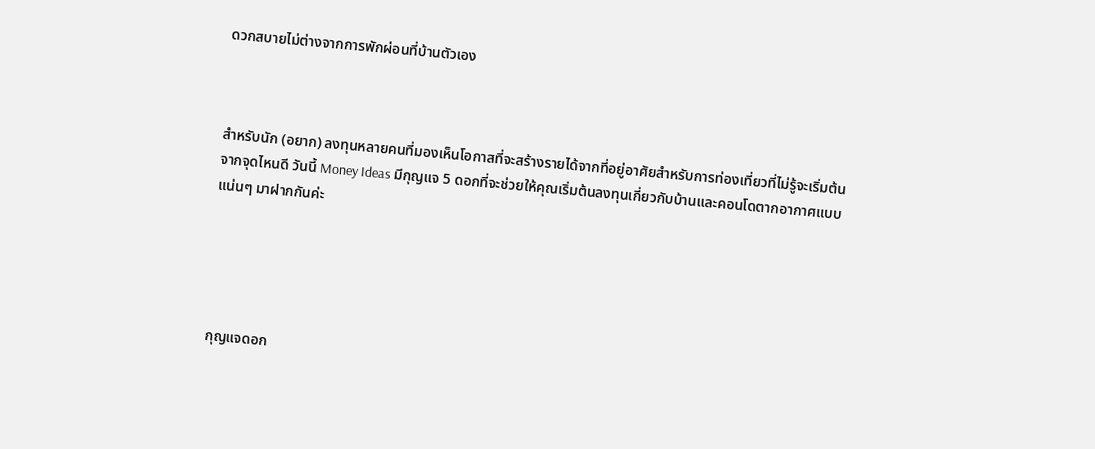ดวกสบายไม่ต่างจากการพักผ่อนที่บ้านตัวเอง



สำหรับนัก (อยาก) ลงทุนหลายคนที่มองเห็นโอกาสที่จะสร้างรายได้จากที่อยู่อาศัยสำหรับการท่องเที่ยวที่ไม่รู้จะเริ่มต้นจากจุดไหนดี วันนี้ Money Ideas มีกุญแจ 5 ดอกที่จะช่วยให้คุณเริ่มต้นลงทุนเกี่ยวกับบ้านและคอนโดตากอากาศแบบแน่นๆ มาฝากกันค่ะ





กุญแจดอก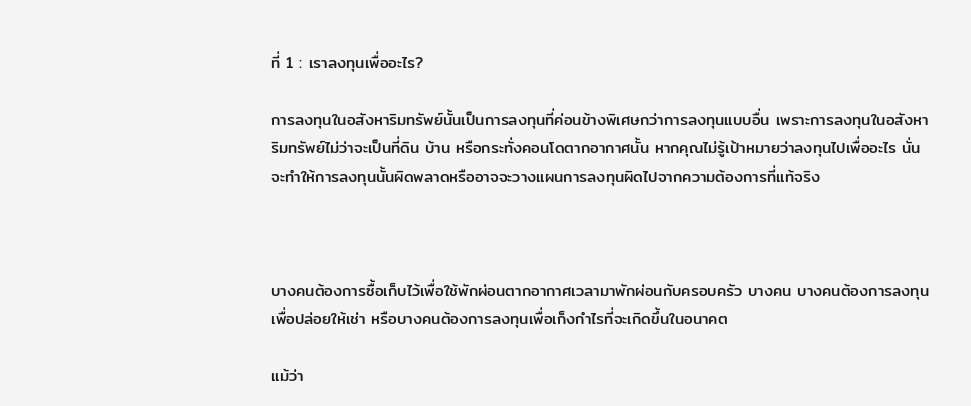ที่ 1 : เราลงทุนเพื่ออะไร?

การลงทุนในอสังหาริมทรัพย์นั้นเป็นการลงทุนที่ค่อนข้างพิเศษกว่าการลงทุนแบบอื่น เพราะการลงทุนในอสังหาริมทรัพย์ไม่ว่าจะเป็นที่ดิน บ้าน หรือกระทั่งคอนโดตากอากาศนั้น หากคุณไม่รู้เป้าหมายว่าลงทุนไปเพื่ออะไร นั่นจะทำให้การลงทุนนั้นผิดพลาดหรืออาจจะวางแผนการลงทุนผิดไปจากความต้องการที่แท้จริง



บางคนต้องการซื้อเก็บไว้เพื่อใช้พักผ่อนตากอากาศเวลามาพักผ่อนกับครอบครัว บางคน บางคนต้องการลงทุนเพื่อปล่อยให้เช่า หรือบางคนต้องการลงทุนเพื่อเก็งกำไรที่จะเกิดขึ้นในอนาคต

แม้ว่า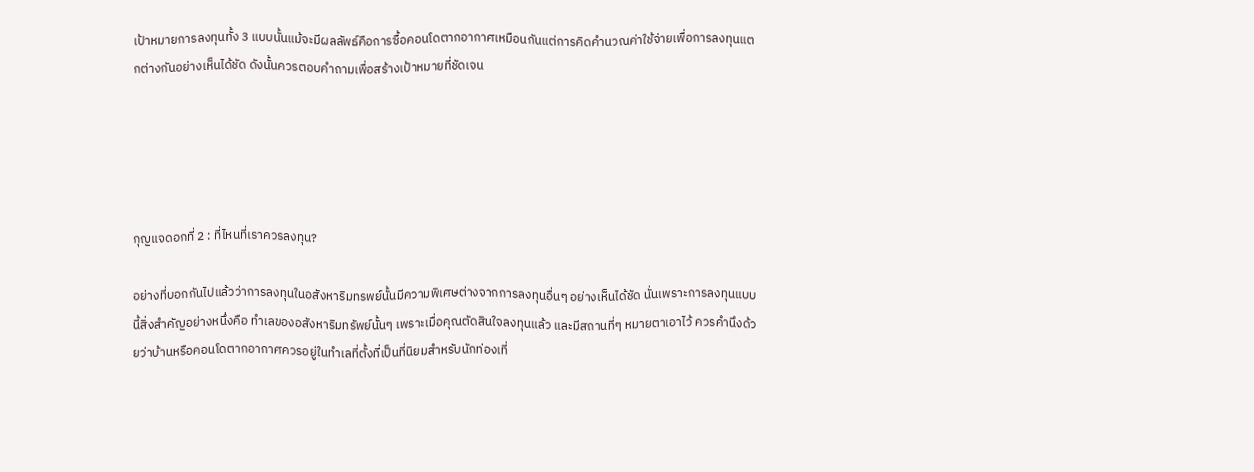เป้าหมายการลงทุนทั้ง 3 แบบนั้นแม้จะมีผลลัพธ์คือการซื้อคอนโดตากอากาศเหมือนกันแต่การคิดคำนวณค่าใช้จ่ายเพื่อการลงทุนแตกต่างกันอย่างเห็นได้ชัด ดังนั้นควรตอบคำถามเพื่อสร้างเป้าหมายที่ชัดเจน





กุญแจดอกที่ 2 : ที่ไหนที่เราควรลงทุน?

อย่างที่บอกกันไปแล้วว่าการลงทุนในอสังหาริมทรพย์นั้นมีความพิเศษต่างจากการลงทุนอื่นๆ อย่างเห็นได้ชัด นั่นเพราะการลงทุนแบบนี้สิ่งสำคัญอย่างหนึ่งคือ ทำเลของอสังหาริมทรัพย์นั้นๆ เพราะเมื่อคุณตัดสินใจลงทุนแล้ว และมีสถานที่ๆ หมายตาเอาไว้ ควรคำนึงด้วยว่าบ้านหรือคอนโดตากอากาศควรอยู่ในทำเลที่ตั้งที่เป็นที่นิยมสำหรับนักท่องเที่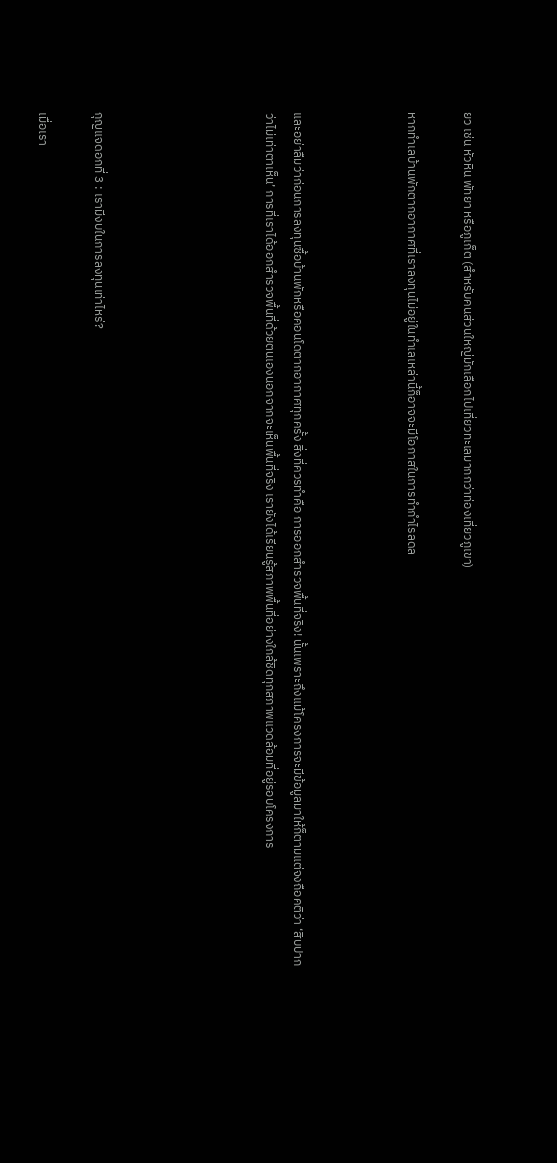ยว เช่น หัวหิน พัทยา หรือภูเก็ต (สำหรับคนส่วนใหญ่มักเลือกไปเที่ยวทะเลมากกว่าท่องเที่ยวภูเขา)

หากทำเลบ้านพักตากอากาศที่เราลงทุนไม่อยู่ในทำเลเหล่านี้ก็อาจจะมีโอกาสในการทำกำไรลดล



และอย่าลืมว่าก่อนการลงทุนซื้อบ้านพักหรือคอนโดตากอากาศทุกครั้ง สิ่งที่ควรทำคือ การออกสำรวจพื้นที่จริง! นั้นเพราะถึงแม้โครงการจะมีข้อมูลมาให้ก็ตามแต่จงถือคติว่า ‘สิบปากว่าไม่เท่าตาเห็น’ การที่เราได้ออกสำรวจพื้นที่ด้วยตนเองนอกจากจะเห็นพื้นที่จริง เรายังได้เรียนรู้สภาพพื้นที่อย่างใกล้ชิดทุกสภาพแวดล้อมที่อยู่รอบโครงการ





กุญแจดอกที่ 3 : เรามีงบในการลงทุนเท่าไหร่?

เมื่อเรา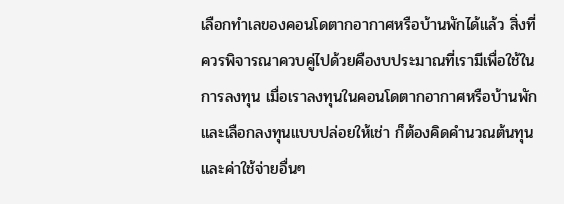เลือกทำเลของคอนโดตากอากาศหรือบ้านพักได้แล้ว สิ่งที่ควรพิจารณาควบคู่ไปด้วยคืองบประมาณที่เรามีเพื่อใช้ในการลงทุน เมื่อเราลงทุนในคอนโดตากอากาศหรือบ้านพัก และเลือกลงทุนแบบปล่อยให้เช่า ก็ต้องคิดคำนวณต้นทุนและค่าใช้จ่ายอื่นๆ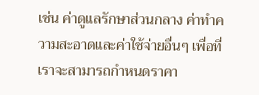เช่น ค่าดูแลรักษาส่วนกลาง ค่าทำความสะอาดและค่าใช้จ่ายอื่นๆ เพื่อที่เราจะสามารถกำหนดราคา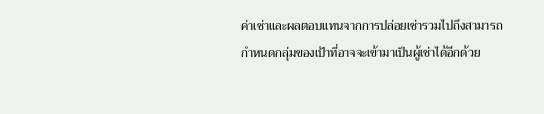ค่าเช่าและผลตอบแทนจากการปล่อยเช่ารวมไปถึงสามารถกำหนดกลุ่มของเป้าที่อาจจะเข้ามาเป็นผู้เช่าได้อีกด้วย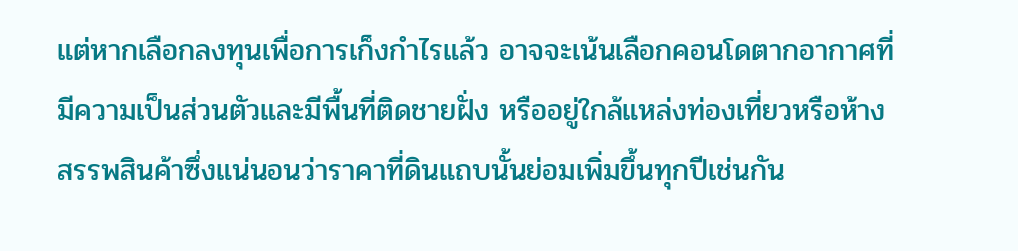แต่หากเลือกลงทุนเพื่อการเก็งกำไรแล้ว อาจจะเน้นเลือกคอนโดตากอากาศที่มีความเป็นส่วนตัวและมีพื้นที่ติดชายฝั่ง หรืออยู่ใกล้แหล่งท่องเที่ยวหรือห้างสรรพสินค้าซึ่งแน่นอนว่าราคาที่ดินแถบนั้นย่อมเพิ่มขึ้นทุกปีเช่นกัน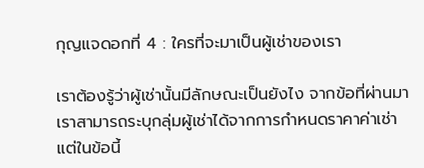กุญแจดอกที่ 4 : ใครที่จะมาเป็นผู้เช่าของเรา

เราต้องรู้ว่าผู้เช่านั้นมีลักษณะเป็นยังไง จากข้อที่ผ่านมาเราสามารถระบุกลุ่มผู้เช่าได้จากการกำหนดราคาค่าเช่า แต่ในข้อนี้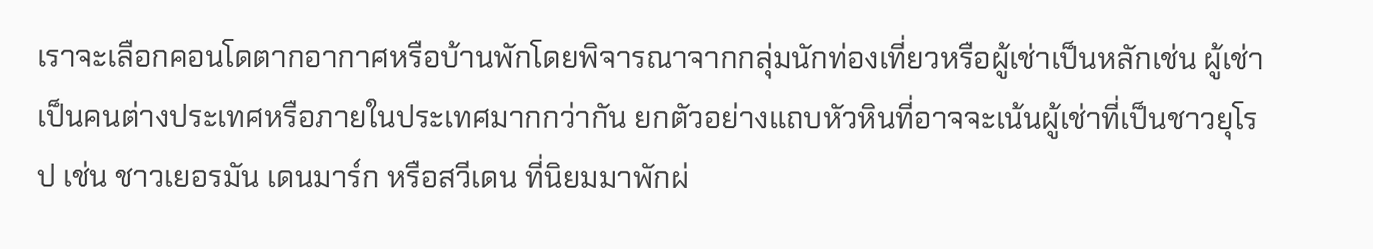เราจะเลือกคอนโดตากอากาศหรือบ้านพักโดยพิจารณาจากกลุ่มนักท่องเที่ยวหรือผู้เช่าเป็นหลักเช่น ผู้เช่าเป็นคนต่างประเทศหรือภายในประเทศมากกว่ากัน ยกตัวอย่างแถบหัวหินที่อาจจะเน้นผู้เช่าที่เป็นชาวยุโรป เช่น ชาวเยอรมัน เดนมาร์ก หรือสวีเดน ที่นิยมมาพักผ่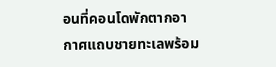อนที่คอนโดพักตากอากาศแถบชายทะเลพร้อม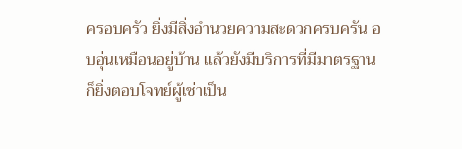ครอบครัว ยิ่งมีสิ่งอำนวยความสะดวกครบครัน อบอุ่นเหมือนอยู่บ้าน แล้วยังมีบริการที่มีมาตรฐานก็ยิ่งตอบโจทย์ผู้เช่าเป็น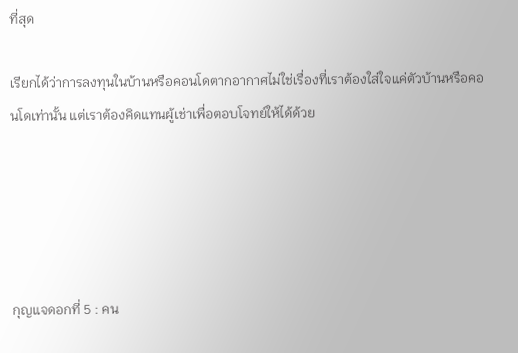ที่สุด

เรียกได้ว่าการลงทุนในบ้านหรือคอนโดตากอากาศไม่ใช่เรื่องที่เราต้องใส่ใจแค่ตัวบ้านหรือคอนโดเท่านั้น แต่เราต้องคิดแทนผู้เช่าเพื่อตอบโจทย์ให้ได้ด้วย





กุญแจดอกที่ 5 : คน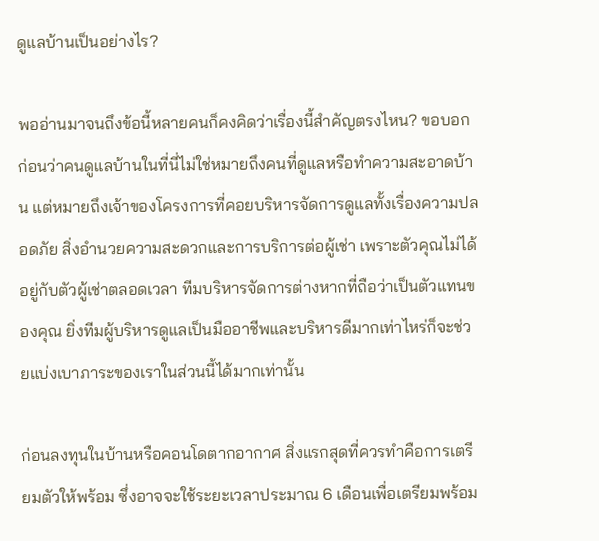ดูแลบ้านเป็นอย่างไร?

พออ่านมาจนถึงข้อนี้หลายคนก็คงคิดว่าเรื่องนี้สำคัญตรงไหน? ขอบอกก่อนว่าคนดูแลบ้านในที่นี่ไม่ใช่หมายถึงคนที่ดูแลหรือทำความสะอาดบ้าน แต่หมายถึงเจ้าของโครงการที่คอยบริหารจัดการดูแลทั้งเรื่องความปลอดภัย สิ่งอำนวยความสะดวกและการบริการต่อผู้เช่า เพราะตัวคุณไม่ได้อยู่กับตัวผู้เช่าตลอดเวลา ทีมบริหารจัดการต่างหากที่ถือว่าเป็นตัวแทนของคุณ ยิ่งทีมผู้บริหารดูแลเป็นมืออาชีพและบริหารดีมากเท่าไหร่ก็จะช่วยแบ่งเบาภาระของเราในส่วนนี้ได้มากเท่านั้น

ก่อนลงทุนในบ้านหรือคอนโดตากอากาศ สิ่งแรกสุดที่ควรทำคือการเตรียมตัวให้พร้อม ซึ่งอาจจะใช้ระยะเวลาประมาณ 6 เดือนเพื่อเตรียมพร้อม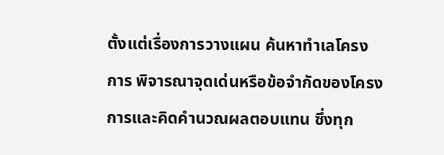ตั้งแต่เรื่องการวางแผน ค้นหาทำเลโครงการ พิจารณาจุดเด่นหรือข้อจำกัดของโครงการและคิดคำนวณผลตอบแทน ซึ่งทุก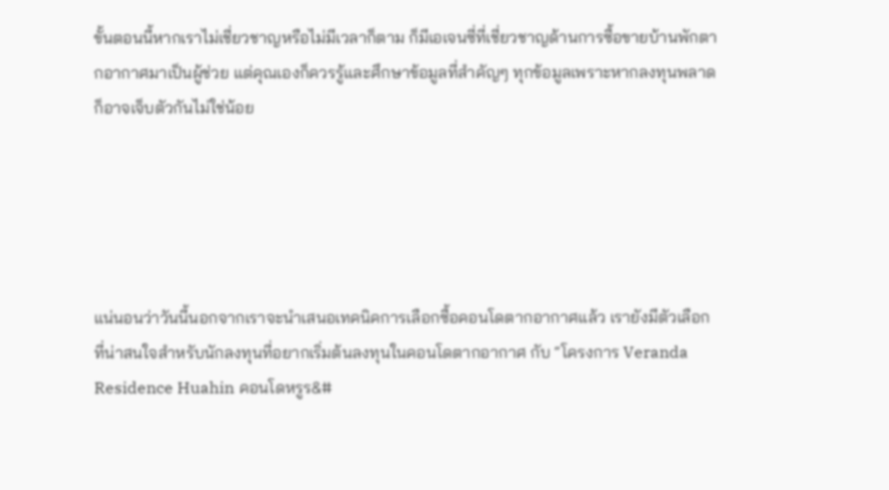ขั้นตอนนี้หากเราไม่เชี่ยวชาญหรือไม่มีเวลาก็ตาม ก็มีเอเจนซี่ที่เชี่ยวชาญด้านการซื้อขายบ้านพักตากอากาศมาเป็นผู้ช่วย แต่คุณเองก็ควรรู้และศึกษาข้อมูลที่สำคัญๆ ทุกข้อมูลเพราะหากลงทุนพลาดก็อาจเจ็บตัวกันไม่ใช่น้อย





แน่นอนว่าวันนี้นอกจากเราจะนำเสนอเทคนิคการเลือกซื้อคอนโดตากอากาศแล้ว เรายังมีตัวเลือกที่น่าสนใจสำหรับนักลงทุนที่อยากเริ่มต้นลงทุนในคอนโดตากอากาศ กับ “โครงการ Veranda Residence Huahin คอนโดหรูร&#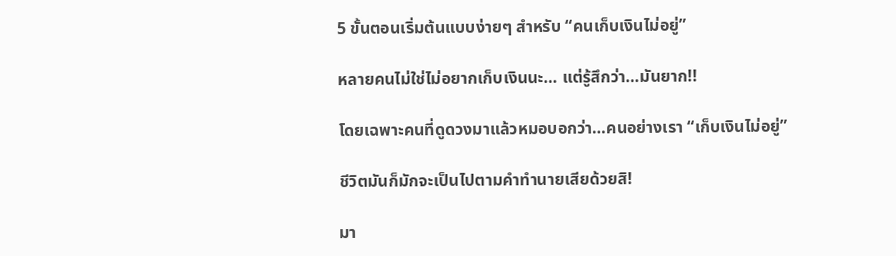5 ขั้นตอนเริ่มต้นแบบง่ายๆ สำหรับ “คนเก็บเงินไม่อยู่”

หลายคนไม่ใช่ไม่อยากเก็บเงินนะ… แต่รู้สึกว่า…มันยาก!!

โดยเฉพาะคนที่ดูดวงมาแล้วหมอบอกว่า…คนอย่างเรา “เก็บเงินไม่อยู่”

ชีวิตมันก็มักจะเป็นไปตามคำทำนายเสียด้วยสิ!

มา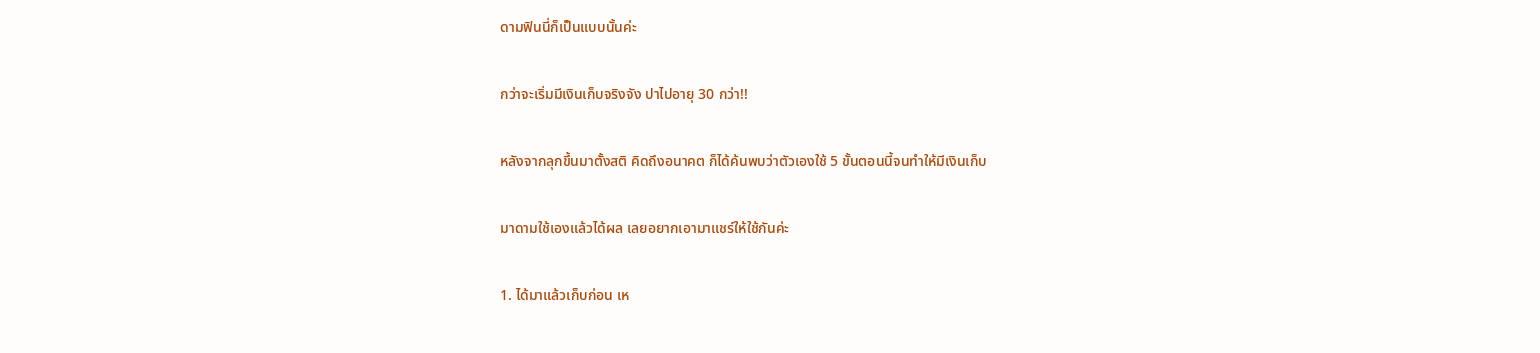ดามฟินนี่ก็เป็นแบบนั้นค่ะ

กว่าจะเริ่มมีเงินเก็บจริงจัง ปาไปอายุ 30 กว่า!!

หลังจากลุกขึ้นมาตั้งสติ คิดถึงอนาคต ก็ได้ค้นพบว่าตัวเองใช้ 5 ขั้นตอนนี้จนทำให้มีเงินเก็บ

มาดามใช้เองแล้วได้ผล เลยอยากเอามาแชร์ให้ใช้กันค่ะ

1. ได้มาแล้วเก็บก่อน เห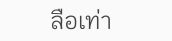ลือเท่า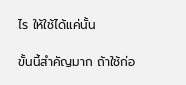ไร ให้ใช้ได้แค่นั้น

ขั้นนี้สำคัญมาก ถ้าใช้ก่อ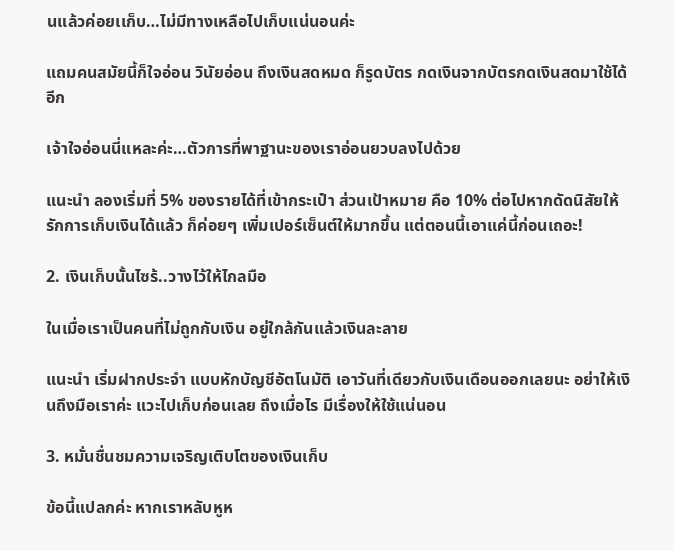นแล้วค่อยเเก็บ…ไม่มีทางเหลือไปเก็บแน่นอนค่ะ

แถมคนสมัยนี้ก็ใจอ่อน วินัยอ่อน ถึงเงินสดหมด ก็รูดบัตร กดเงินจากบัตรกดเงินสดมาใช้ได้อีก

เจ้าใจอ่อนนี่แหละค่ะ…ตัวการที่พาฐานะของเราอ่อนยวบลงไปด้วย

แนะนำ ลองเริ่มที่ 5% ของรายได้ที่เข้ากระเป๋า ส่วนเป้าหมาย คือ 10% ต่อไปหากดัดนิสัยให้รักการเก็บเงินได้แล้ว ก็ค่อยๆ เพิ่มเปอร์เซ็นต์ให้มากขึ้น แต่ตอนนี้เอาแค่นี้ก่อนเถอะ!

2. เงินเก็บนั้นไซร้..วางไว้ให้ไกลมือ

ในเมื่อเราเป็นคนที่ไม่ถูกกับเงิน อยู่ใกล้กันแล้วเงินละลาย

แนะนำ เริ่มฝากประจำ แบบหักบัญชีอัตโนมัติ เอาวันที่เดียวกับเงินเดือนออกเลยนะ อย่าให้เงินถึงมือเราค่ะ แวะไปเก็บก่อนเลย ถึงเมื่อไร มีเรื่องให้ใช้แน่นอน

3. หมั่นชื่นชมความเจริญเติบโตของเงินเก็บ

ข้อนี้แปลกค่ะ หากเราหลับหูห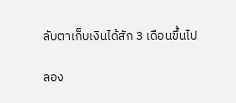ลับตาเก็บเงินได้สัก 3 เดือนขึ้นไป

ลอง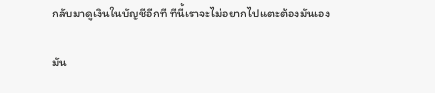กลับมาดูเงินในบัญชีอีกที ทีนี้เราจะไม่อยากไปแตะต้องมันเอง

มัน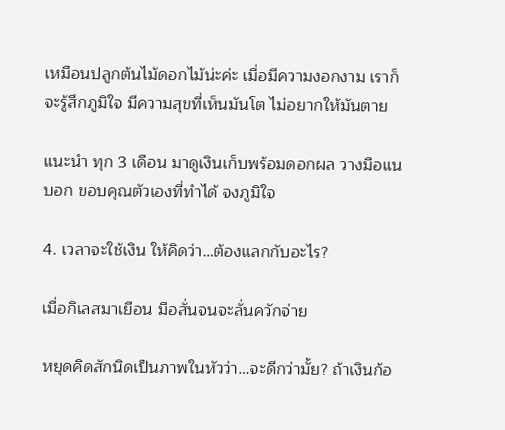เหมือนปลูกต้นไม้ดอกไม้น่ะค่ะ เมื่อมีความงอกงาม เราก็จะรู้สึกภูมิใจ มีความสุขที่เห็นมันโต ไม่อยากให้มันตาย

แนะนำ ทุก 3 เดือน มาดูเงินเก็บพร้อมดอกผล วางมือแนบอก ขอบคุณตัวเองที่ทำได้ จงภูมิใจ

4. เวลาจะใช้เงิน ให้คิดว่า…ต้องแลกกับอะไร?

เมื่อกิเลสมาเยือน มือสั่นจนจะลั่นควักจ่าย

หยุดคิดสักนิดเป็นภาพในหัวว่า…จะดีกว่ามั้ย? ถ้าเงินก้อ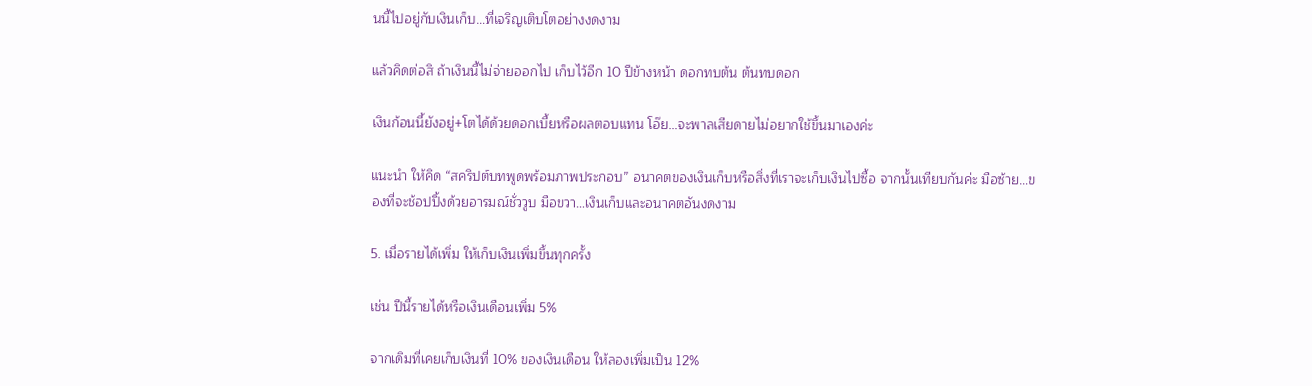นนี้ไปอยู่กับเงินเก็บ…ที่เจริญเติบโตอย่างงดงาม

แล้วคิดต่อสิ ถ้าเงินนี้ไม่จ่ายออกไป เก็บไว้อีก 10 ปีข้างหน้า ดอกทบต้น ต้นทบดอก

เงินก้อนนี้ยังอยู่+โตได้ด้วยดอกเบี้ยหรือผลตอบแทน โอ๊ย…จะพาลเสียดายไม่อยากใช้ขึ้นมาเองค่ะ

แนะนำ ให้คิด “สคริปต์บทพูดพร้อมภาพประกอบ” อนาคตของเงินเก็บหรือสิ่งที่เราจะเก็บเงินไปซื้อ จากนั้นเทียบกันค่ะ มือซ้าย…ของที่จะช้อปปิ้งด้วยอารมณ์ชั่ววูบ มือขวา…เงินเก็บและอนาคตอันงดงาม

5. เมื่อรายได้เพิ่ม ให้เก็บเงินเพิ่มขึ้นทุกครั้ง

เช่น ปีนี้รายได้หรือเงินเดือนเพิ่ม 5%

จากเดิมที่เคยเก็บเงินที่ 10% ของเงินเดือน ให้ลองเพิ่มเป็น 12%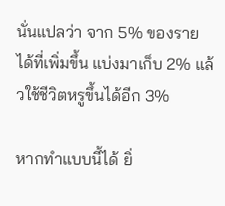นั่นแปลว่า จาก 5% ของรายได้ที่เพิ่มขึ้น แบ่งมาเก็บ 2% แล้วใช้ชีวิตหรูขึ้นได้อีก 3%

หากทำแบบนี้ได้ ยิ่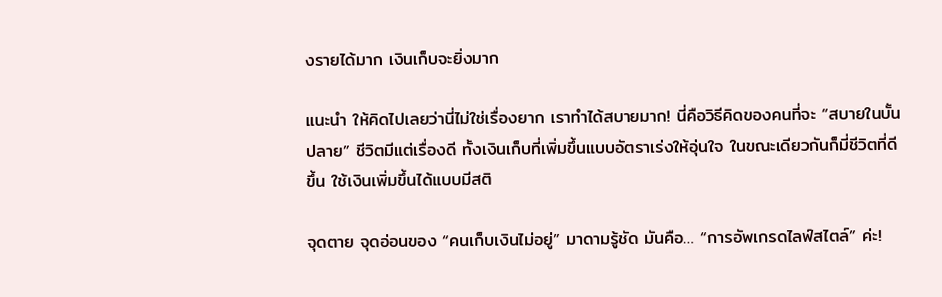งรายได้มาก เงินเก็บจะยิ่งมาก

แนะนำ ให้คิดไปเลยว่านี่ไม่ใช่เรื่องยาก เราทำได้สบายมาก! นี่คือวิธีคิดของคนที่จะ “สบายในบั้นปลาย” ชีวิตมีแต่เรื่องดี ทั้งเงินเก็บที่เพิ่มขึ้นแบบอัตราเร่งให้อุ่นใจ ในขณะเดียวกันก็มี่ชีวิตที่ดีขึ้น ใช้เงินเพิ่มขึ้นได้แบบมีสติ

จุดตาย จุดอ่อนของ “คนเก็บเงินไม่อยู่” มาดามรู้ชัด มันคือ… “การอัพเกรดไลฟ์สไตล์” ค่ะ!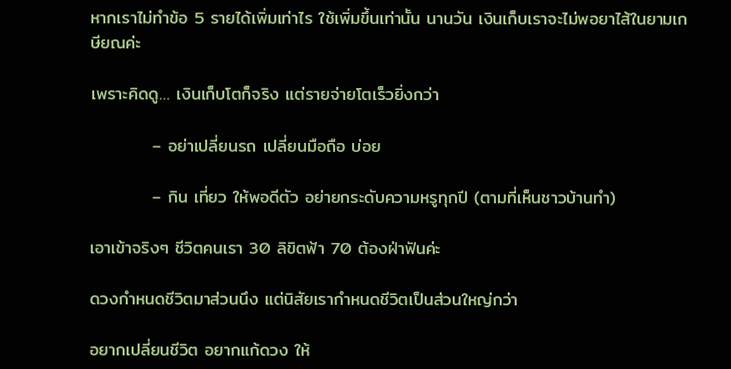หากเราไม่ทำข้อ 5 รายได้เพิ่มเท่าไร ใช้เพิ่มขึ้นเท่านั้น นานวัน เงินเก็บเราจะไม่พอยาไส้ในยามเกษียณค่ะ

เพราะคิดดู… เงินเก็บโตก็จริง แต่รายจ่ายโตเร็วยิ่งกว่า

          – อย่าเปลี่ยนรถ เปลี่ยนมือถือ บ่อย

          – กิน เที่ยว ให้พอดีตัว อย่ายกระดับความหรูทุกปี (ตามที่เห็นชาวบ้านทำ)

เอาเข้าจริงๆ ชีวิตคนเรา 30 ลิขิตฟ้า 70 ต้องฝ่าฟันค่ะ

ดวงกำหนดชีวิตมาส่วนนึง แต่นิสัยเรากำหนดชีวิตเป็นส่วนใหญ่กว่า

อยากเปลี่ยนชีวิต อยากแก้ดวง ให้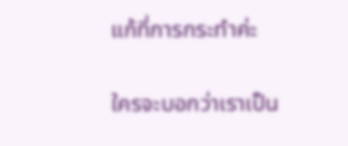แก้ที่การกระทำค่ะ

ใครจะบอกว่าเราเป็น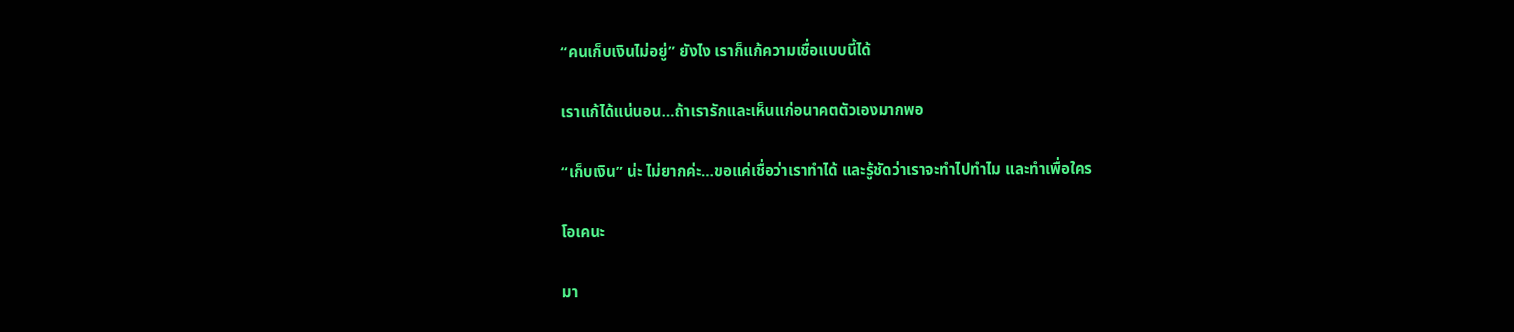“คนเก็บเงินไม่อยู่” ยังไง เราก็แก้ความเชื่อแบบนี้ได้

เราแก้ได้แน่นอน…ถ้าเรารักและเห็นแก่อนาคตตัวเองมากพอ

“เก็บเงิน” น่ะ ไม่ยากค่ะ…ขอแค่เชื่อว่าเราทำได้ และรู้ชัดว่าเราจะทำไปทำไม และทำเพื่อใคร

โอเคนะ

มา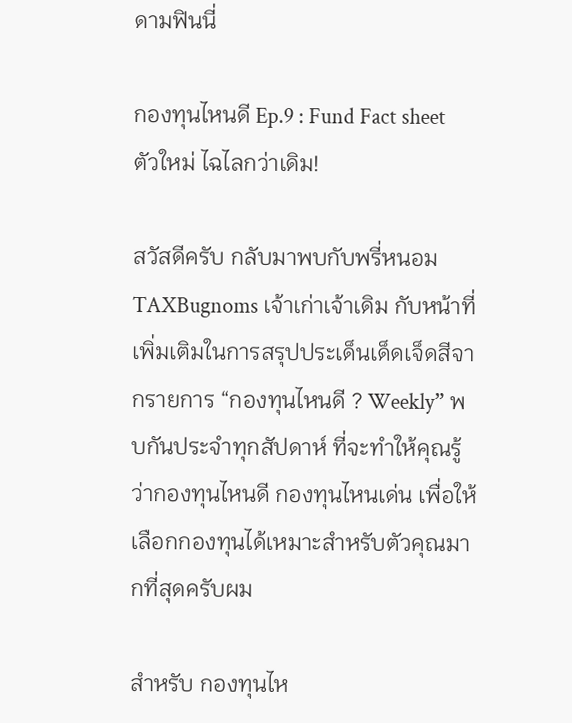ดามฟินนี่

กองทุนไหนดี Ep.9 : Fund Fact sheet ตัวใหม่ ไฉไลกว่าเดิม!

สวัสดีครับ กลับมาพบกับพรี่หนอม TAXBugnoms เจ้าเก่าเจ้าเดิม กับหน้าที่เพิ่มเติมในการสรุปประเด็นเด็ดเจ็ดสีจากรายการ “กองทุนไหนดี ? Weekly” พบกันประจำทุกสัปดาห์ ที่จะทำให้คุณรู้ว่ากองทุนไหนดี กองทุนไหนเด่น เพื่อให้เลือกกองทุนได้เหมาะสำหรับตัวคุณมากที่สุดครับผม

สำหรับ กองทุนไห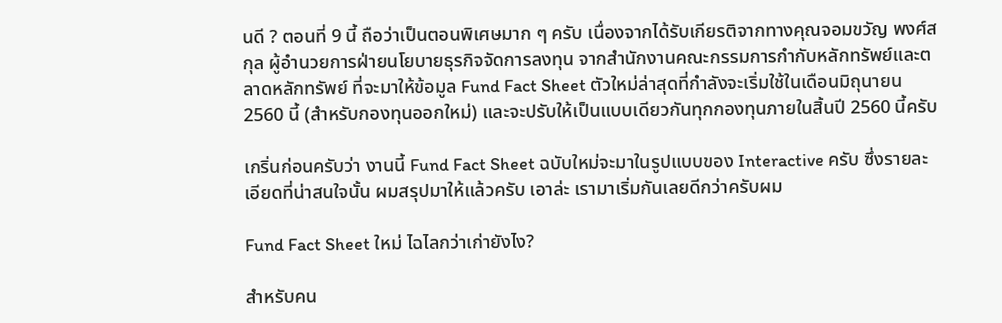นดี ? ตอนที่ 9 นี้ ถือว่าเป็นตอนพิเศษมาก ๆ ครับ เนื่องจากได้รับเกียรติจากทางคุณจอมขวัญ พงศ์สกุล ผู้อำนวยการฝ่ายนโยบายธุรกิจจัดการลงทุน จากสำนักงานคณะกรรมการกำกับหลักทรัพย์และตลาดหลักทรัพย์ ที่จะมาให้ข้อมูล Fund Fact Sheet ตัวใหม่ล่าสุดที่กำลังจะเริ่มใช้ในเดือนมิถุนายน 2560 นี้ (สำหรับกองทุนออกใหม่) และจะปรับให้เป็นแบบเดียวกันทุกกองทุนภายในสิ้นปี 2560 นี้ครับ

เกริ่นก่อนครับว่า งานนี้ Fund Fact Sheet ฉบับใหม่จะมาในรูปแบบของ Interactive ครับ ซึ่งรายละเอียดที่น่าสนใจนั้น ผมสรุปมาให้แล้วครับ เอาล่ะ เรามาเริ่มกันเลยดีกว่าครับผม

Fund Fact Sheet ใหม่ ไฉไลกว่าเก่ายังไง?

สำหรับคน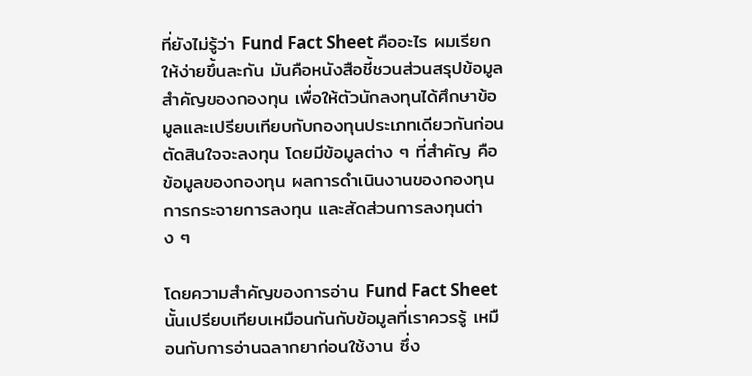ที่ยังไม่รู้ว่า Fund Fact Sheet คืออะไร ผมเรียกให้ง่ายขึ้นละกัน มันคือหนังสือชี้ชวนส่วนสรุปข้อมูลสำคัญของกองทุน เพื่อให้ตัวนักลงทุนได้ศึกษาข้อมูลและเปรียบเทียบกับกองทุนประเภทเดียวกันก่อนตัดสินใจจะลงทุน โดยมีข้อมูลต่าง ๆ ที่สำคัญ คือ ข้อมูลของกองทุน ผลการดำเนินงานของกองทุน การกระจายการลงทุน และสัดส่วนการลงทุนต่าง ๆ

โดยความสำคัญของการอ่าน Fund Fact Sheet นั้นเปรียบเทียบเหมือนกันกับข้อมูลที่เราควรรู้ เหมือนกับการอ่านฉลากยาก่อนใช้งาน ซึ่ง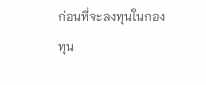ก่อนที่จะลงทุนในกองทุน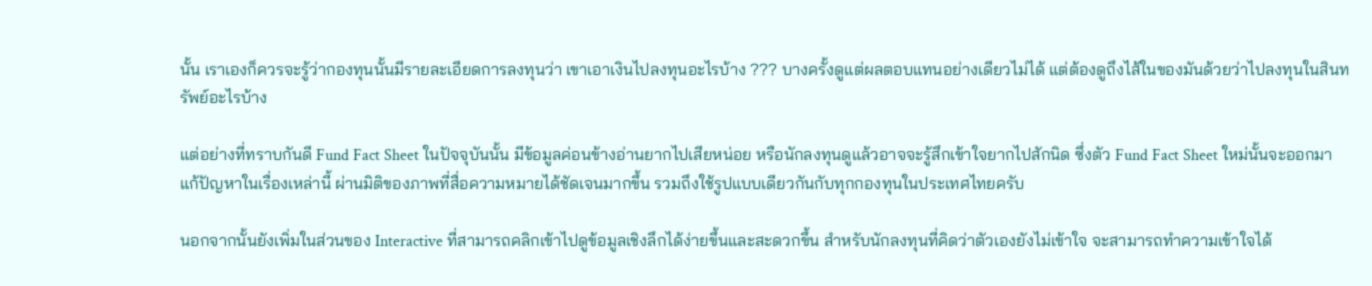นั้น เราเองก็ควรจะรู้ว่ากองทุนนั้นมีรายละเอียดการลงทุนว่า เขาเอาเงินไปลงทุนอะไรบ้าง ??? บางครั้งดูแต่ผลตอบแทนอย่างเดียวไม่ได้ แต่ต้องดูถึงไส้ในของมันด้วยว่าไปลงทุนในสินทรัพย์อะไรบ้าง

แต่อย่างที่ทราบกันดี Fund Fact Sheet ในปัจจุบันนั้น มีข้อมูลค่อนข้างอ่านยากไปเสียหน่อย หรือนักลงทุนดูแล้วอาจจะรู้สึกเข้าใจยากไปสักนิด ซึ่งตัว Fund Fact Sheet ใหม่นั้นจะออกมาแก้ปัญหาในเรื่องเหล่านี้ ผ่านมิติของภาพที่สื่อความหมายได้ชัดเจนมากขึ้น รวมถึงใช้รูปแบบเดียวกันกับทุกกองทุนในประเทศไทยครับ

นอกจากนั้นยังเพิ่มในส่วนของ Interactive ที่สามารถคลิกเข้าไปดูข้อมูลเชิงลึกได้ง่ายขึ้นและสะดวกขึ้น สำหรับนักลงทุนที่คิดว่าตัวเองยังไม่เข้าใจ จะสามารถทำความเข้าใจได้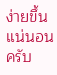ง่ายขึ้นแน่นอนครับ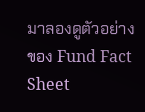มาลองดูตัวอย่างของ Fund Fact Sheet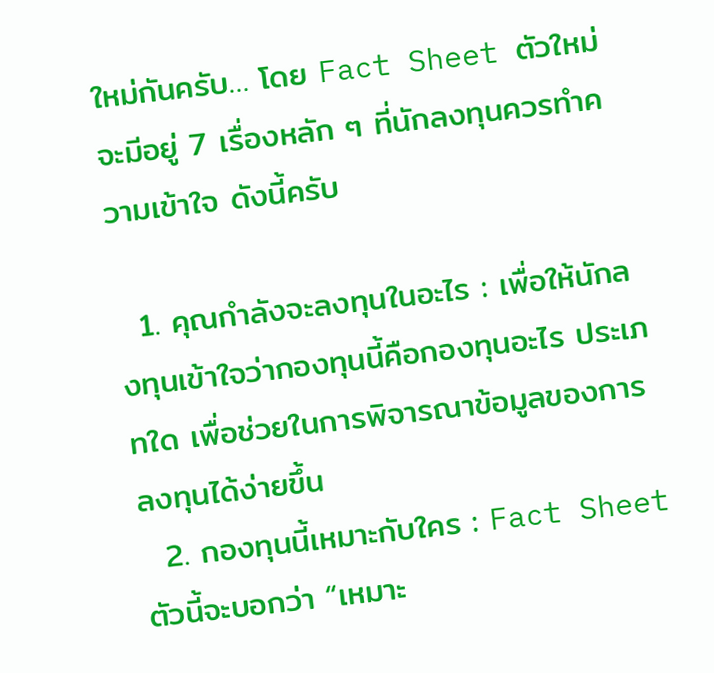ใหม่กันครับ… โดย Fact Sheet ตัวใหม่จะมีอยู่ 7 เรื่องหลัก ๆ ที่นักลงทุนควรทำความเข้าใจ ดังนี้ครับ

  1. คุณกำลังจะลงทุนในอะไร : เพื่อให้นักลงทุนเข้าใจว่ากองทุนนี้คือกองทุนอะไร ประเภทใด เพื่อช่วยในการพิจารณาข้อมูลของการลงทุนได้ง่ายขึ้น
  2. กองทุนนี้เหมาะกับใคร : Fact Sheet ตัวนี้จะบอกว่า “เหมาะ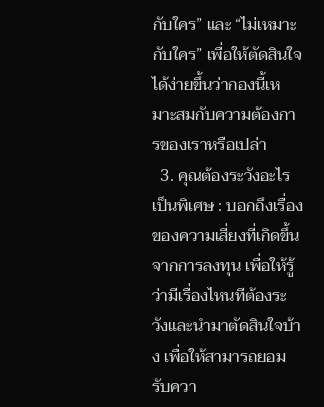กับใคร” และ “ไม่เหมาะกับใคร” เพื่อให้ตัดสินใจได้ง่ายขึ้นว่ากองนี้เหมาะสมกับความต้องการของเราหรือเปล่า
  3. คุณต้องระวังอะไรเป็นพิเศษ : บอกถึงเรื่องของความเสี่ยงที่เกิดขึ้นจากการลงทุน เพื่อให้รู้ว่ามีเรื่องไหนทีต้องระวังและนำมาตัดสินใจบ้าง เพื่อให้สามารถยอมรับควา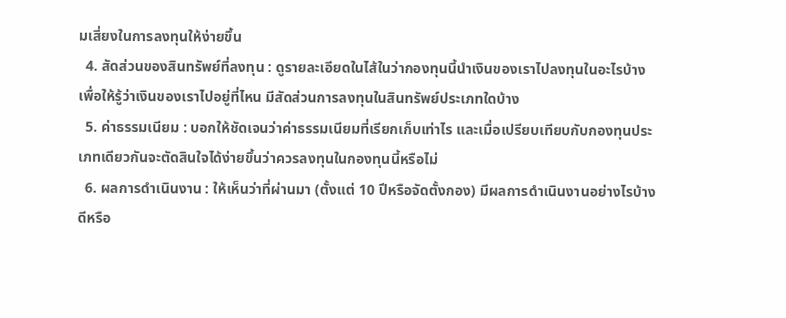มเสี่ยงในการลงทุนให้ง่ายขึ้น
  4. สัดส่วนของสินทรัพย์ที่ลงทุน : ดูรายละเอียดในไส้ในว่ากองทุนนี้นำเงินของเราไปลงทุนในอะไรบ้าง เพื่อให้รู้ว่าเงินของเราไปอยู่ที่ไหน มีสัดส่วนการลงทุนในสินทรัพย์ประเภทใดบ้าง
  5. ค่าธรรมเนียม : บอกให้ชัดเจนว่าค่าธรรมเนียมที่เรียกเก็บเท่าไร และเมื่อเปรียบเทียบกับกองทุนประเภทเดียวกันจะตัดสินใจได้ง่ายขึ้นว่าควรลงทุนในกองทุนนี้หรือไม่
  6. ผลการดำเนินงาน : ให้เห็นว่าที่ผ่านมา (ตั้งแต่ 10 ปีหรือจัดตั้งกอง) มีผลการดำเนินงานอย่างไรบ้าง ดีหรือ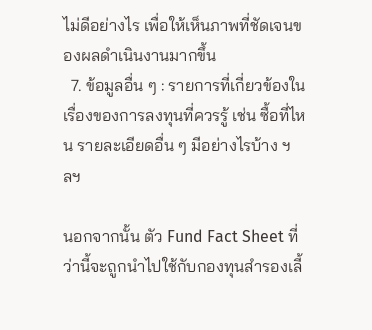ไม่ดีอย่างไร เพื่อให้เห็นภาพที่ชัดเจนของผลดำเนินงานมากขึ้น
  7. ข้อมูลอื่น ๆ : รายการที่เกี่ยวข้องในเรื่องของการลงทุนที่ควรรู้ เช่น ซื้อที่ไหน รายละเอียดอื่น ๆ มีอย่างไรบ้าง ฯลฯ

นอกจากนั้น ตัว Fund Fact Sheet ที่ว่านี้จะถูกนำไปใช้กับกองทุนสำรองเลี้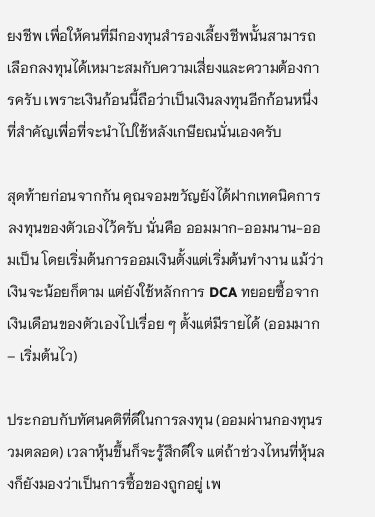ยงชีพ เพื่อให้คนที่มีกองทุนสำรองเลี้ยงชีพนั้นสามารถเลือกลงทุนได้เหมาะสมกับความเสี่ยงและความต้องการครับ เพราะเงินก้อนนี้ถือว่าเป็นเงินลงทุนอีกก้อนหนึ่งที่สำคัญเพื่อที่จะนำไปใช้หลังเกษียณนั่นเองครับ

สุดท้ายก่อนจากกัน คุณจอมขวัญยังได้ฝากเทคนิคการลงทุนของตัวเองไว้ครับ นั่นคือ ออมมาก-ออมนาน-ออมเป็น โดยเริ่มต้นการออมเงินตั้งแต่เริ่มต้นทำงาน แม้ว่าเงินจะน้อยก็ตาม แต่ยังใช้หลักการ DCA ทยอยซื้อจากเงินเดือนของตัวเองไปเรื่อย ๆ ตั้งแต่มีรายได้ (ออมมาก – เริ่มต้นไว)

ประกอบกับทัศนคติที่ดีในการลงทุน (ออมผ่านกองทุนรวมตลอด) เวลาหุ้นขึ้นก็จะรู้สึกดีใจ แต่ถ้าช่วงไหนที่หุ้นลงก็ยังมองว่าเป็นการซื้อของถูกอยู่ เพ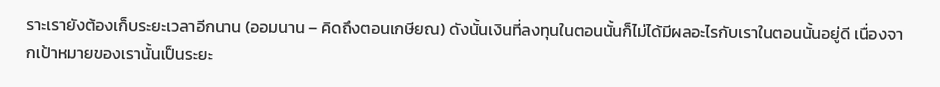ราะเรายังต้องเก็บระยะเวลาอีกนาน (ออมนาน – คิดถึงตอนเกษียณ) ดังนั้นเงินที่ลงทุนในตอนนั้นก็ไม่ได้มีผลอะไรกับเราในตอนนั้นอยู่ดี เนื่องจากเป้าหมายของเรานั้นเป็นระยะ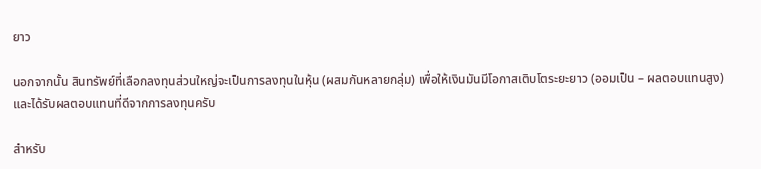ยาว

นอกจากนั้น สินทรัพย์ที่เลือกลงทุนส่วนใหญ่จะเป็นการลงทุนในหุ้น (ผสมกันหลายกลุ่ม) เพื่อให้เงินมันมีโอกาสเติบโตระยะยาว (ออมเป็น – ผลตอบแทนสูง) และได้รับผลตอบแทนที่ดีจากการลงทุนครับ

สำหรับ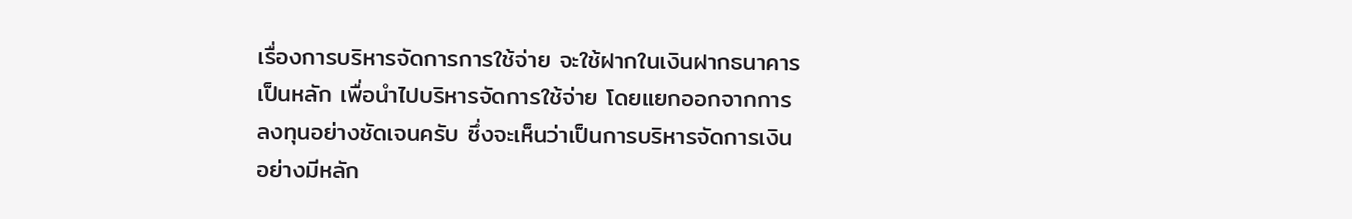เรื่องการบริหารจัดการการใช้จ่าย จะใช้ฝากในเงินฝากธนาคารเป็นหลัก เพื่อนำไปบริหารจัดการใช้จ่าย โดยแยกออกจากการลงทุนอย่างชัดเจนครับ ซึ่งจะเห็นว่าเป็นการบริหารจัดการเงินอย่างมีหลัก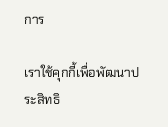การ

เราใช้คุกกี้เพื่อพัฒนาประสิทธิ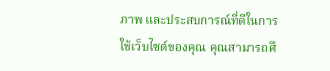ภาพ และประสบการณ์ที่ดีในการใช้เว็บไซต์ของคุณ คุณสามารถศึ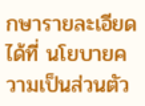กษารายละเอียดได้ที่ นโยบายความเป็นส่วนตัว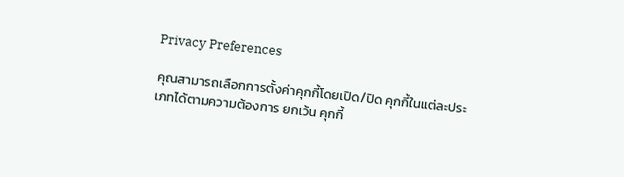Privacy Preferences

คุณสามารถเลือกการตั้งค่าคุกกี้โดยเปิด/ปิด คุกกี้ในแต่ละประเภทได้ตามความต้องการ ยกเว้น คุกกี้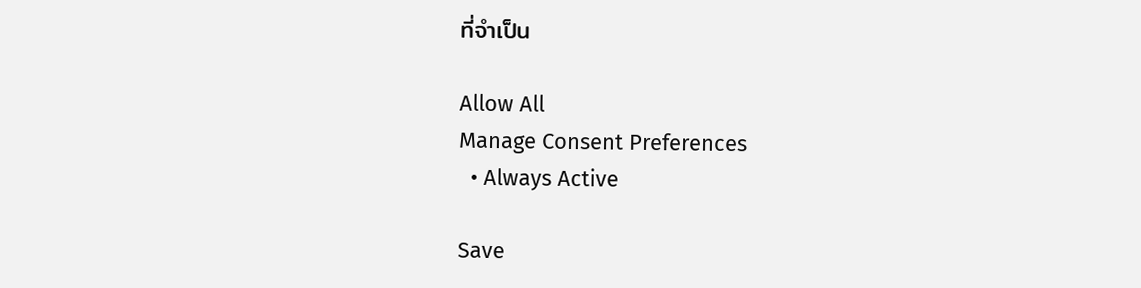ที่จำเป็น

Allow All
Manage Consent Preferences
  • Always Active

Save